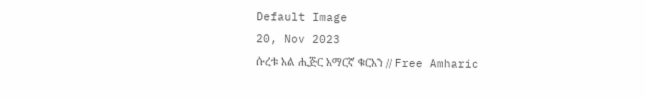Default Image
20, Nov 2023
ሱረቱ አል ሒጅር አማርኛ ቁርአን // Free Amharic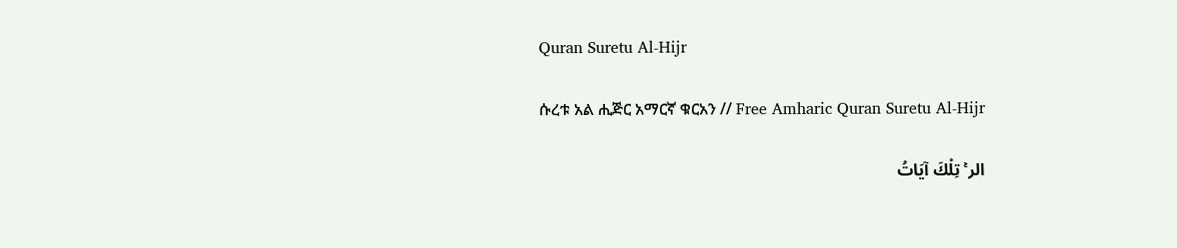Quran Suretu Al-Hijr

ሱረቱ አል ሒጅር አማርኛ ቁርአን // Free Amharic Quran Suretu Al-Hijr

الر ۚ تِلْكَ آيَاتُ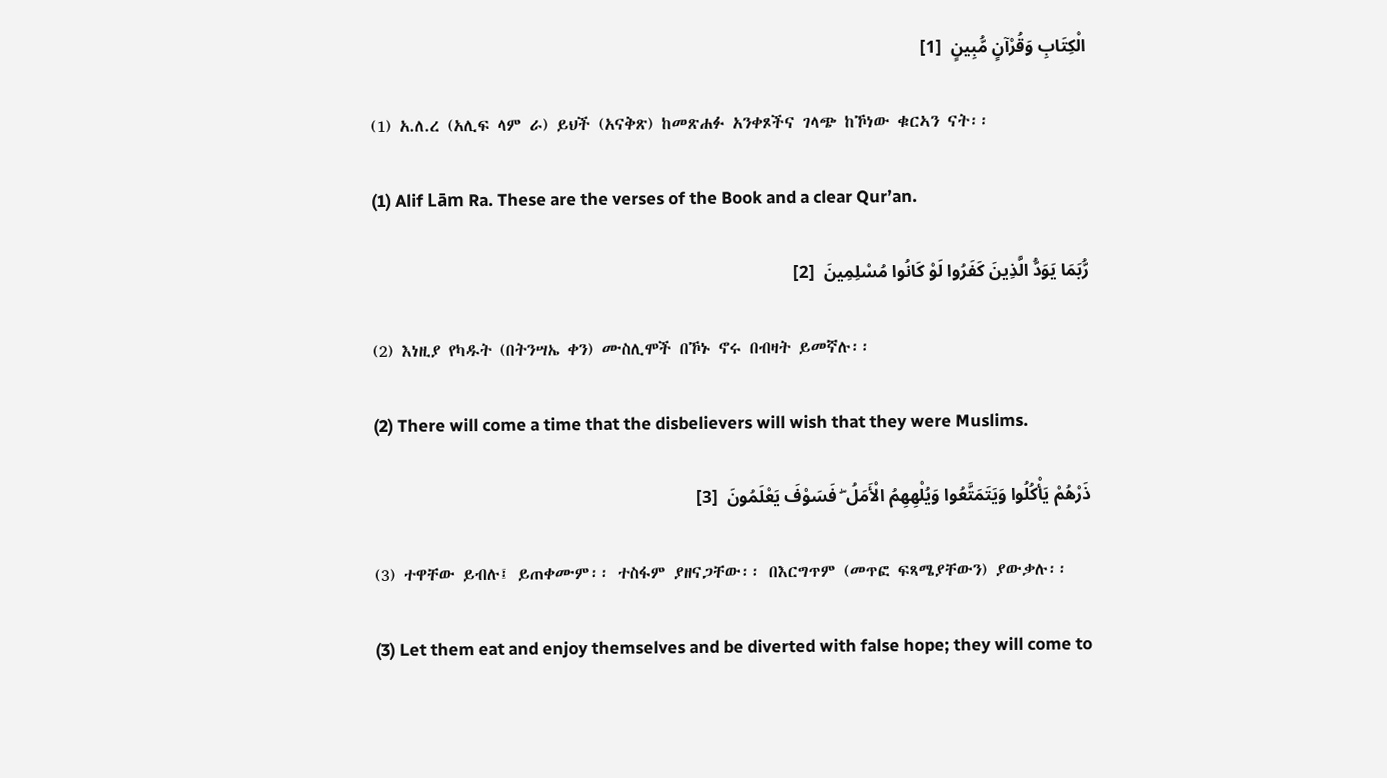الْكِتَابِ وَقُرْآنٍ مُّبِينٍ  [1]

(1) አ.ለ.ረ (አሊፍ ላም ራ) ይህች (አናቅጽ) ከመጽሐፉ አንቀጾችና ገላጭ ከኾነው ቁርኣን ናት፡፡

(1) Alif Lām Ra. These are the verses of the Book and a clear Qur’an.

رُّبَمَا يَوَدُّ الَّذِينَ كَفَرُوا لَوْ كَانُوا مُسْلِمِينَ  [2]

(2) እነዚያ የካዱት (በትንሣኤ ቀን) ሙስሊሞች በኾኑ ኖሩ በብዛት ይመኛሉ፡፡

(2) There will come a time that the disbelievers will wish that they were Muslims.

ذَرْهُمْ يَأْكُلُوا وَيَتَمَتَّعُوا وَيُلْهِهِمُ الْأَمَلُ ۖ فَسَوْفَ يَعْلَمُونَ  [3]

(3) ተዋቸው ይብሉ፤ ይጠቀሙም፡፡ ተስፋም ያዘናጋቸው፡፡ በእርግጥም (መጥፎ ፍጻሜያቸውን) ያውቃሉ፡፡

(3) Let them eat and enjoy themselves and be diverted with false hope; they will come to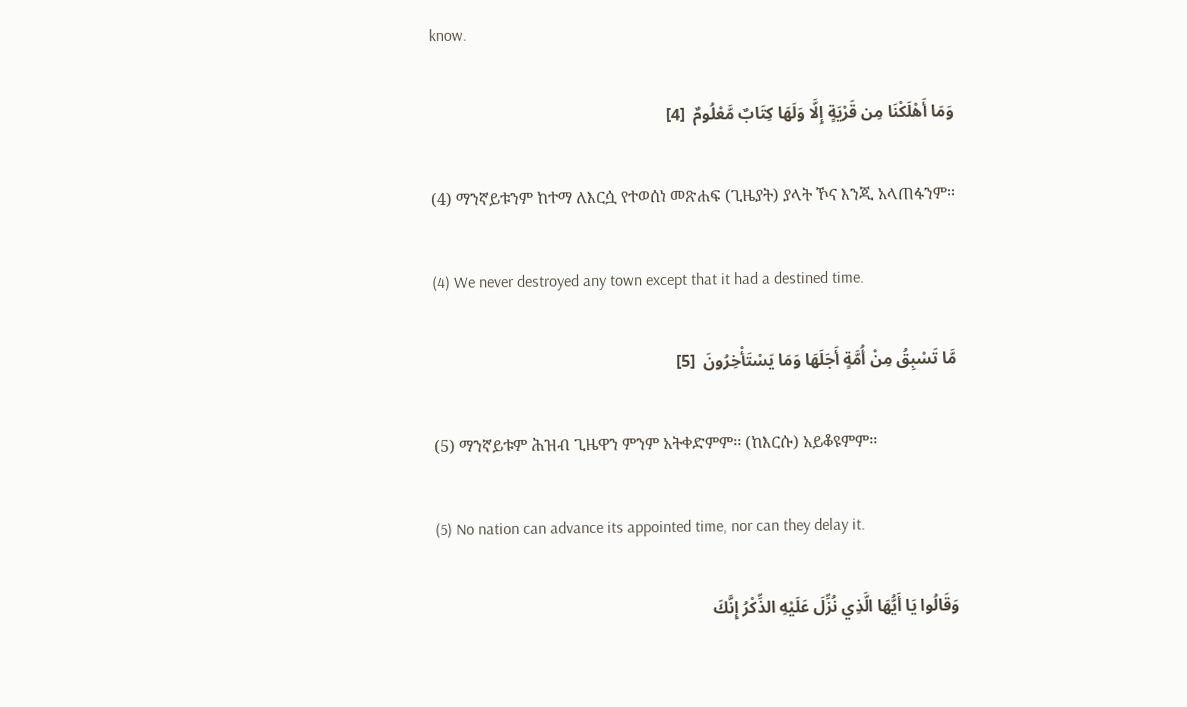know.

وَمَا أَهْلَكْنَا مِن قَرْيَةٍ إِلَّا وَلَهَا كِتَابٌ مَّعْلُومٌ  [4]

(4) ማንኛይቱንም ከተማ ለእርሷ የተወሰነ መጽሐፍ (ጊዜያት) ያላት ኾና እንጂ አላጠፋንም፡፡

(4) We never destroyed any town except that it had a destined time.

مَّا تَسْبِقُ مِنْ أُمَّةٍ أَجَلَهَا وَمَا يَسْتَأْخِرُونَ  [5]

(5) ማንኛይቱም ሕዝብ ጊዜዋን ምንም አትቀድምም፡፡ (ከእርሱ) አይቆዩምም፡፡

(5) No nation can advance its appointed time, nor can they delay it.

وَقَالُوا يَا أَيُّهَا الَّذِي نُزِّلَ عَلَيْهِ الذِّكْرُ إِنَّكَ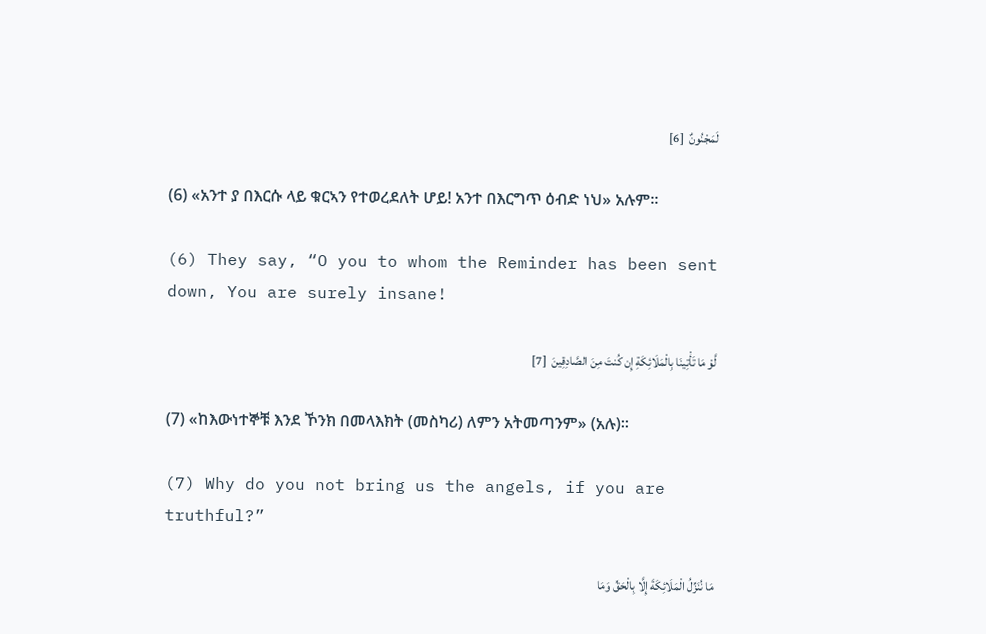لَمَجْنُونٌ  [6]

(6) «አንተ ያ በእርሱ ላይ ቁርኣን የተወረደለት ሆይ! አንተ በእርግጥ ዕብድ ነህ» አሉም፡፡

(6) They say, “O you to whom the Reminder has been sent down, You are surely insane!

لَّوْ مَا تَأْتِينَا بِالْمَلَائِكَةِ إِن كُنتَ مِنَ الصَّادِقِينَ  [7]

(7) «ከእውነተኞቹ እንደ ኾንክ በመላእክት (መስካሪ) ለምን አትመጣንም» (አሉ)፡፡

(7) Why do you not bring us the angels, if you are truthful?”

مَا نُنَزِّلُ الْمَلَائِكَةَ إِلَّا بِالْحَقِّ وَمَا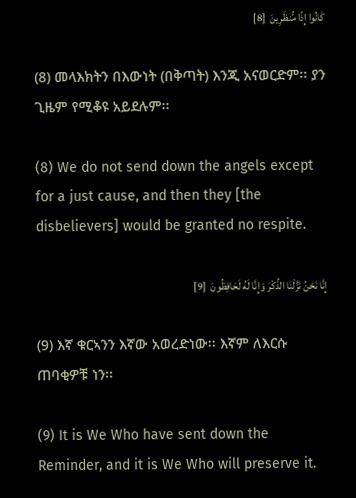كَانُوا إِذًا مُّنظَرِينَ  [8]

(8) መላእክትን በእውነት (በቅጣት) እንጂ አናወርድም፡፡ ያን ጊዜም የሚቆዩ አይደሉም፡፡

(8) We do not send down the angels except for a just cause, and then they [the disbelievers] would be granted no respite.

إِنَّا نَحْنُ نَزَّلْنَا الذِّكْرَ وَإِنَّا لَهُ لَحَافِظُونَ  [9]

(9) እኛ ቁርኣንን እኛው አወረድነው፡፡ እኛም ለእርሱ ጠባቂዎቹ ነን፡፡

(9) It is We Who have sent down the Reminder, and it is We Who will preserve it.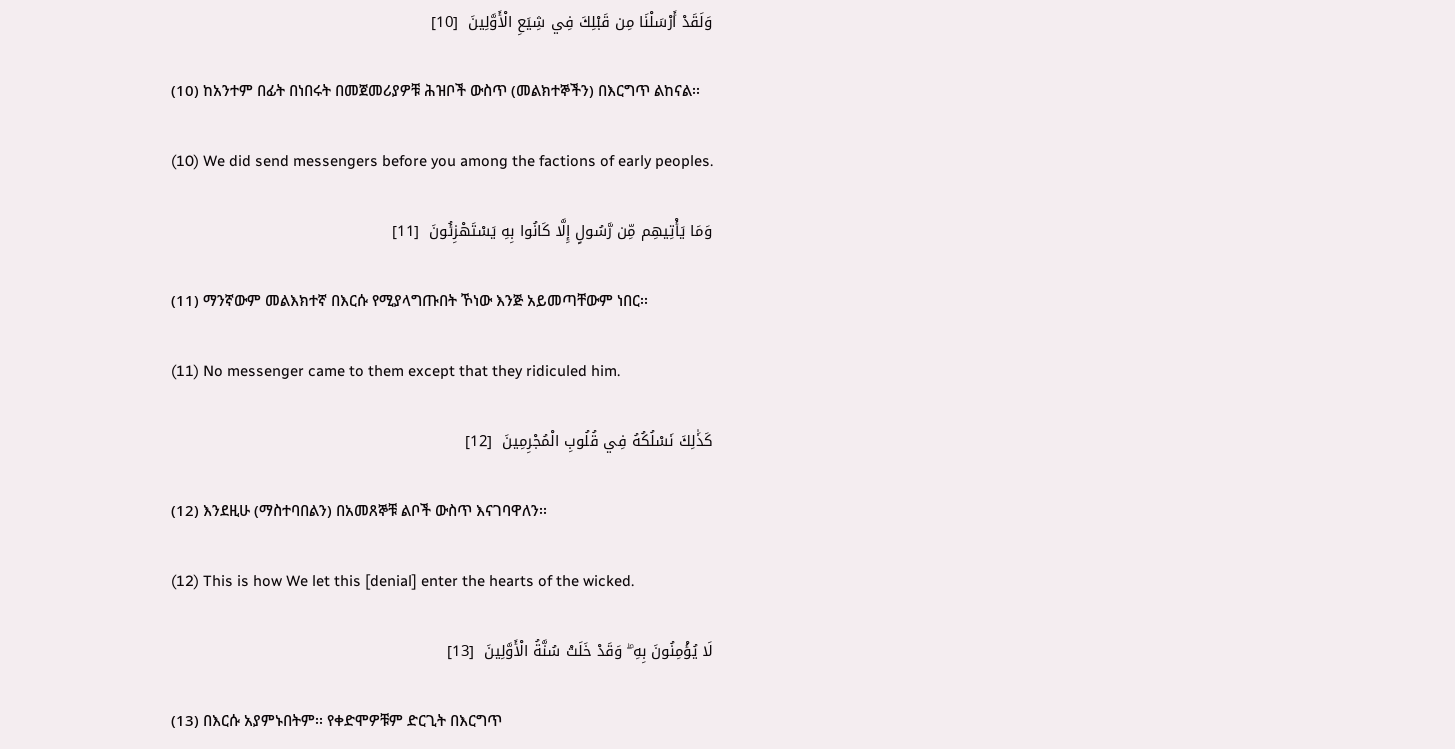وَلَقَدْ أَرْسَلْنَا مِن قَبْلِكَ فِي شِيَعِ الْأَوَّلِينَ  [10]

(10) ከአንተም በፊት በነበሩት በመጀመሪያዎቹ ሕዝቦች ውስጥ (መልክተኞችን) በእርግጥ ልከናል፡፡

(10) We did send messengers before you among the factions of early peoples.

وَمَا يَأْتِيهِم مِّن رَّسُولٍ إِلَّا كَانُوا بِهِ يَسْتَهْزِئُونَ  [11]

(11) ማንኛውም መልእክተኛ በእርሱ የሚያላግጡበት ኾነው እንጅ አይመጣቸውም ነበር፡፡

(11) No messenger came to them except that they ridiculed him.

كَذَٰلِكَ نَسْلُكُهُ فِي قُلُوبِ الْمُجْرِمِينَ  [12]

(12) እንደዚሁ (ማስተባበልን) በአመጸኞቹ ልቦች ውስጥ እናገባዋለን፡፡

(12) This is how We let this [denial] enter the hearts of the wicked.

لَا يُؤْمِنُونَ بِهِ ۖ وَقَدْ خَلَتْ سُنَّةُ الْأَوَّلِينَ  [13]

(13) በእርሱ አያምኑበትም፡፡ የቀድሞዎቹም ድርጊት በእርግጥ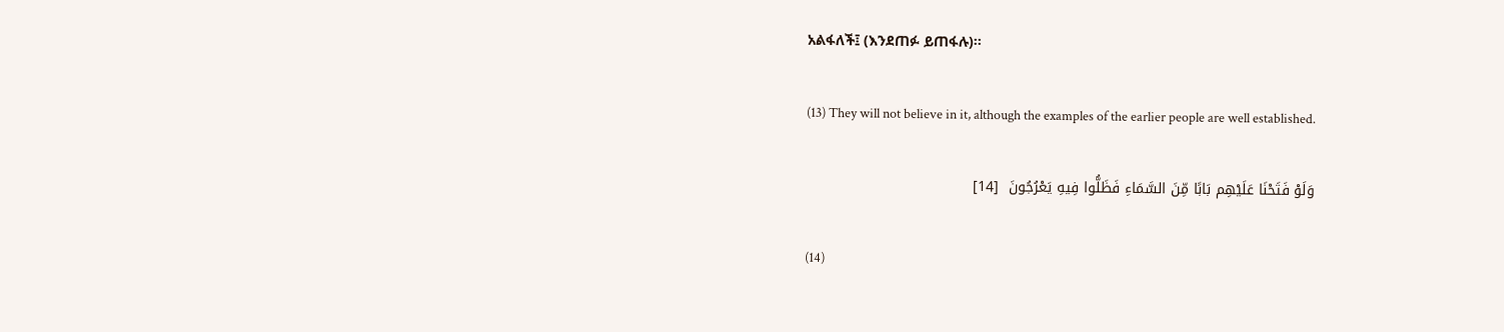አልፋለች፤ (እንደጠፉ ይጠፋሉ)፡፡

(13) They will not believe in it, although the examples of the earlier people are well established.

وَلَوْ فَتَحْنَا عَلَيْهِم بَابًا مِّنَ السَّمَاءِ فَظَلُّوا فِيهِ يَعْرُجُونَ  [14]

(14)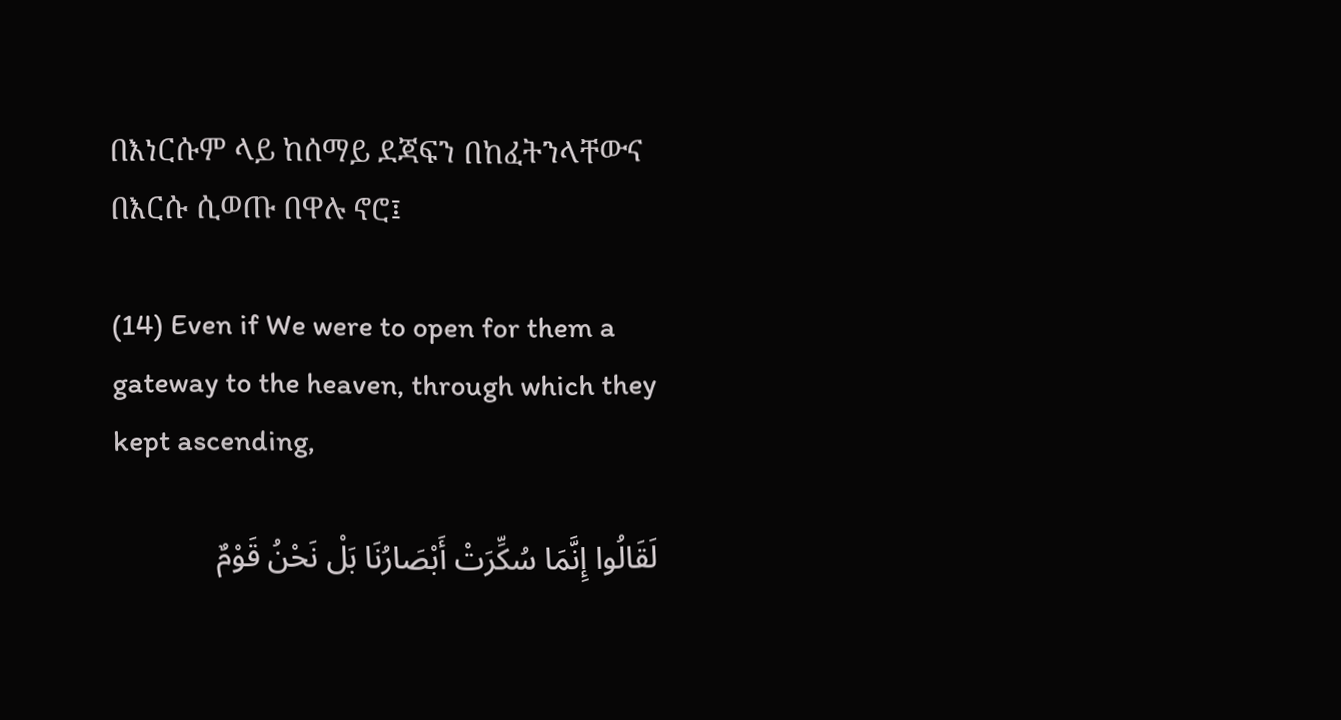በእነርሱም ላይ ከሰማይ ደጃፍን በከፈትንላቸውና በእርሱ ሲወጡ በዋሉ ኖሮ፤

(14) Even if We were to open for them a gateway to the heaven, through which they kept ascending,

لَقَالُوا إِنَّمَا سُكِّرَتْ أَبْصَارُنَا بَلْ نَحْنُ قَوْمٌ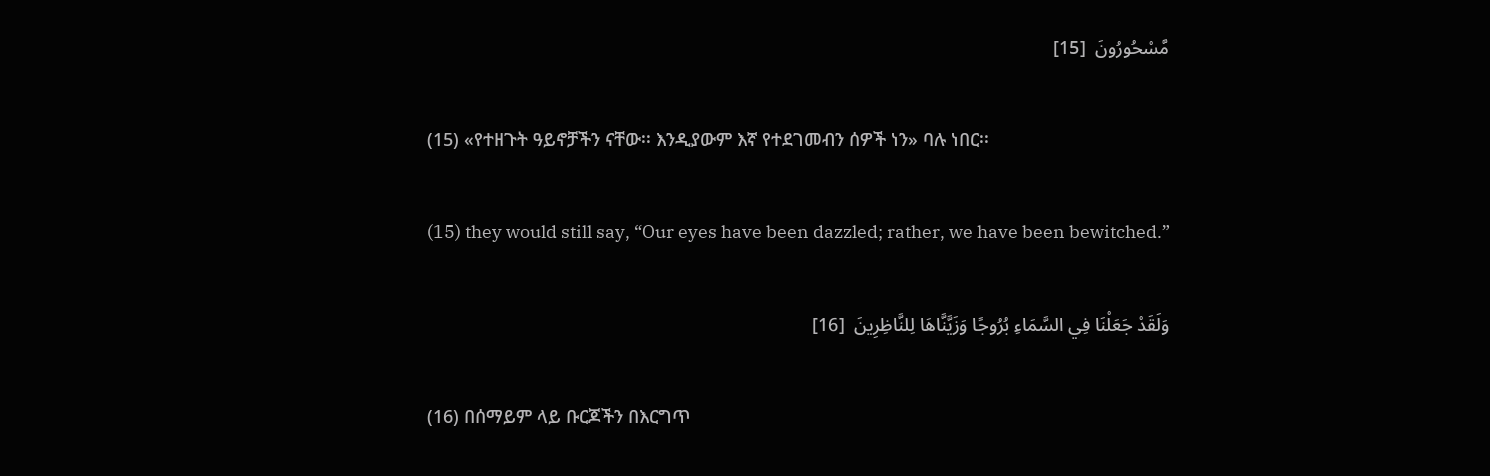مَّسْحُورُونَ  [15]

(15) «የተዘጉት ዓይኖቻችን ናቸው፡፡ እንዲያውም እኛ የተደገመብን ሰዎች ነን» ባሉ ነበር፡፡

(15) they would still say, “Our eyes have been dazzled; rather, we have been bewitched.”

وَلَقَدْ جَعَلْنَا فِي السَّمَاءِ بُرُوجًا وَزَيَّنَّاهَا لِلنَّاظِرِينَ  [16]

(16) በሰማይም ላይ ቡርጆችን በእርግጥ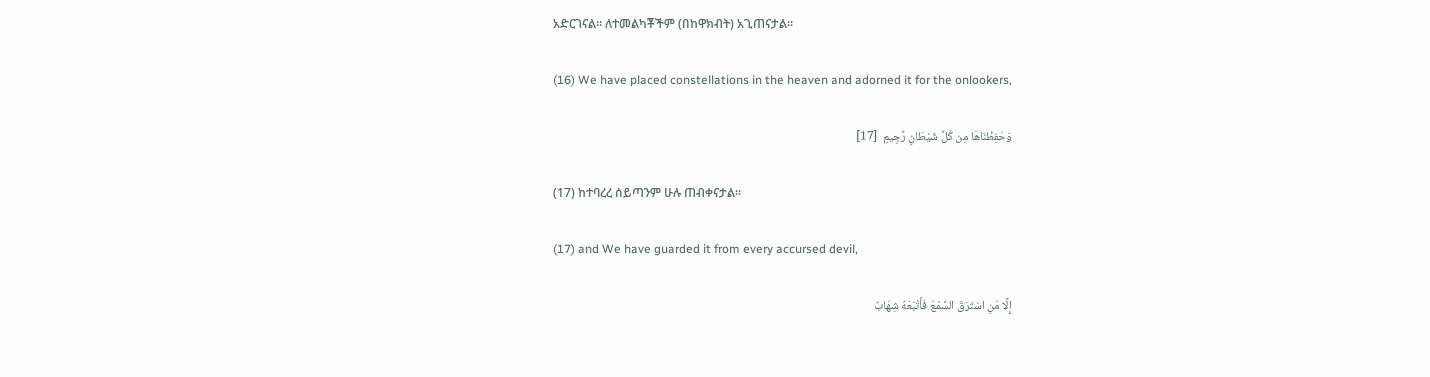አድርገናል፡፡ ለተመልካቾችም (በከዋክብት) አጊጠናታል፡፡

(16) We have placed constellations in the heaven and adorned it for the onlookers,

وَحَفِظْنَاهَا مِن كُلِّ شَيْطَانٍ رَّجِيمٍ  [17]

(17) ከተባረረ ሰይጣንም ሁሉ ጠብቀናታል፡፡

(17) and We have guarded it from every accursed devil,

إِلَّا مَنِ اسْتَرَقَ السَّمْعَ فَأَتْبَعَهُ شِهَابٌ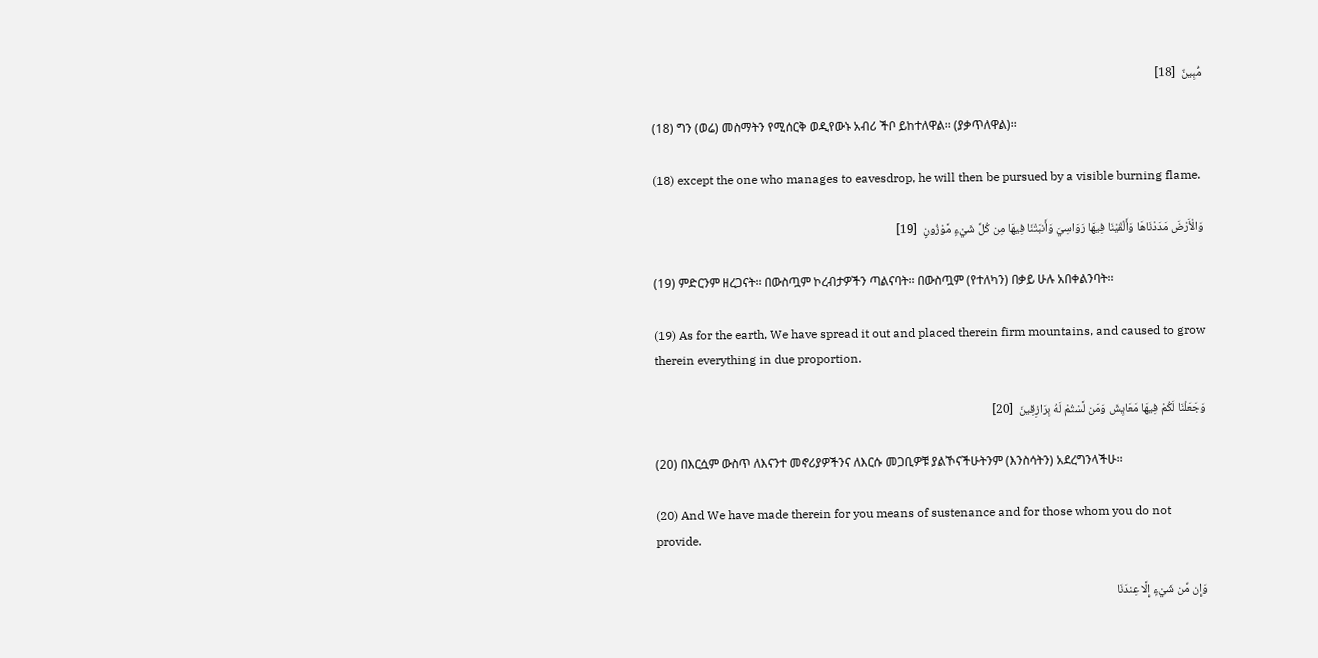مُّبِينٌ  [18]

(18) ግን (ወሬ) መስማትን የሚሰርቅ ወዲየውኑ አብሪ ችቦ ይከተለዋል፡፡ (ያቃጥለዋል)፡፡

(18) except the one who manages to eavesdrop, he will then be pursued by a visible burning flame.

وَالْأَرْضَ مَدَدْنَاهَا وَأَلْقَيْنَا فِيهَا رَوَاسِيَ وَأَنبَتْنَا فِيهَا مِن كُلِّ شَيْءٍ مَّوْزُونٍ  [19]

(19) ምድርንም ዘረጋናት፡፡ በውስጧም ኮረብታዎችን ጣልናባት፡፡ በውስጧም (የተለካን) በቃይ ሁሉ አበቀልንባት፡፡

(19) As for the earth, We have spread it out and placed therein firm mountains, and caused to grow therein everything in due proportion.

وَجَعَلْنَا لَكُمْ فِيهَا مَعَايِشَ وَمَن لَّسْتُمْ لَهُ بِرَازِقِينَ  [20]

(20) በእርሷም ውስጥ ለእናንተ መኖሪያዎችንና ለእርሱ መጋቢዎቹ ያልኾናችሁትንም (እንስሳትን) አደረግንላችሁ፡፡

(20) And We have made therein for you means of sustenance and for those whom you do not provide.

وَإِن مِّن شَيْءٍ إِلَّا عِندَنَا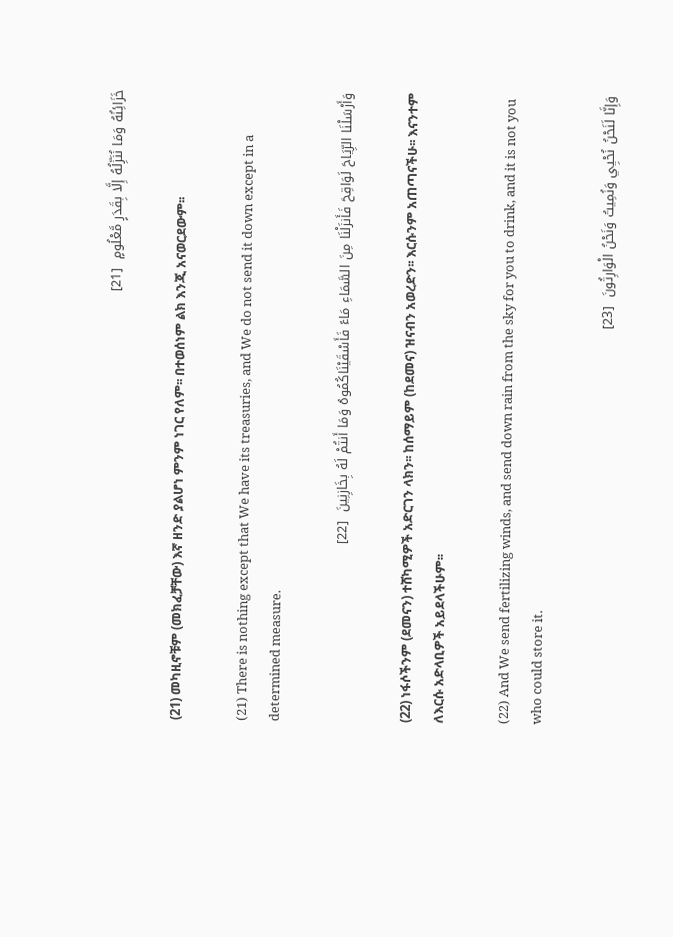خَزَائِنُهُ وَمَا نُنَزِّلُهُ إِلَّا بِقَدَرٍ مَّعْلُومٍ  [21]

(21) መካዚኖቹም (መክፈቻቸው) እኛ ዘንድ ያልሆነ ምንም ነገር የለም፡፡ በተወሰነም ልክ እንጂ አናወርደውም፡፡

(21) There is nothing except that We have its treasuries, and We do not send it down except in a determined measure.

وَأَرْسَلْنَا الرِّيَاحَ لَوَاقِحَ فَأَنزَلْنَا مِنَ السَّمَاءِ مَاءً فَأَسْقَيْنَاكُمُوهُ وَمَا أَنتُمْ لَهُ بِخَازِنِينَ  [22]

(22) ነፋሶችንም (ደመናን) ተሸካሚዎች አድርገን ላክን፡፡ ከሰማይም (ከደመና) ዝናብን አወረድን፡፡ እርሱንም አጠጣናችሁ፡፡ እናንተም ለእርሱ አድላቢዎች አይደላችሁም፡፡

(22) And We send fertilizing winds, and send down rain from the sky for you to drink, and it is not you who could store it.

وَإِنَّا لَنَحْنُ نُحْيِي وَنُمِيتُ وَنَحْنُ الْوَارِثُونَ  [23]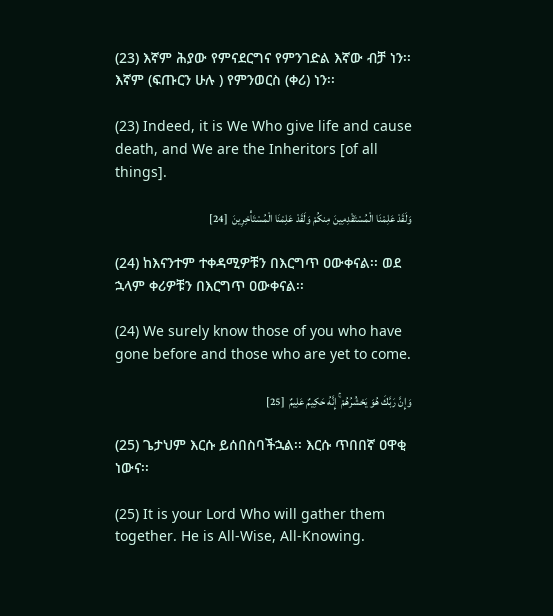(23) እኛም ሕያው የምናደርግና የምንገድል እኛው ብቻ ነን፡፡ እኛም (ፍጡርን ሁሉ ) የምንወርስ (ቀሪ) ነን፡፡

(23) Indeed, it is We Who give life and cause death, and We are the Inheritors [of all things].

وَلَقَدْ عَلِمْنَا الْمُسْتَقْدِمِينَ مِنكُمْ وَلَقَدْ عَلِمْنَا الْمُسْتَأْخِرِينَ  [24]

(24) ከእናንተም ተቀዳሚዎቹን በእርግጥ ዐውቀናል፡፡ ወደ ኋላም ቀሪዎቹን በእርግጥ ዐውቀናል፡፡

(24) We surely know those of you who have gone before and those who are yet to come.

وَإِنَّ رَبَّكَ هُوَ يَحْشُرُهُمْ ۚ إِنَّهُ حَكِيمٌ عَلِيمٌ  [25]

(25) ጌታህም እርሱ ይሰበስባችኋል፡፡ እርሱ ጥበበኛ ዐዋቂ ነውና፡፡

(25) It is your Lord Who will gather them together. He is All-Wise, All-Knowing.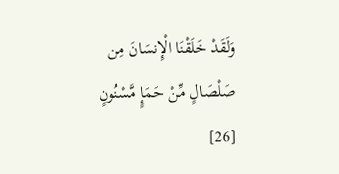وَلَقَدْ خَلَقْنَا الْإِنسَانَ مِن صَلْصَالٍ مِّنْ حَمَإٍ مَّسْنُونٍ  [26]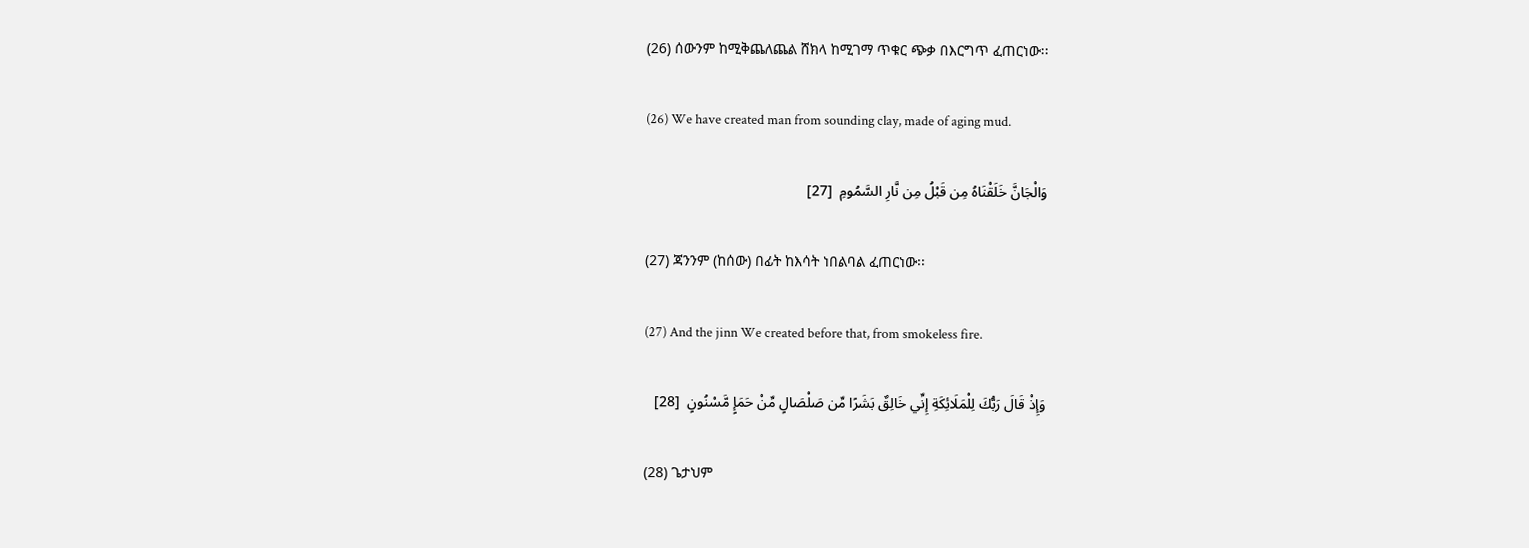(26) ሰውንም ከሚቅጨለጨል ሸክላ ከሚገማ ጥቁር ጭቃ በእርግጥ ፈጠርነው፡፡

(26) We have created man from sounding clay, made of aging mud.

وَالْجَانَّ خَلَقْنَاهُ مِن قَبْلُ مِن نَّارِ السَّمُومِ  [27]

(27) ጃንንም (ከሰው) በፊት ከእሳት ነበልባል ፈጠርነው፡፡

(27) And the jinn We created before that, from smokeless fire.

وَإِذْ قَالَ رَبُّكَ لِلْمَلَائِكَةِ إِنِّي خَالِقٌ بَشَرًا مِّن صَلْصَالٍ مِّنْ حَمَإٍ مَّسْنُونٍ  [28]

(28) ጌታህም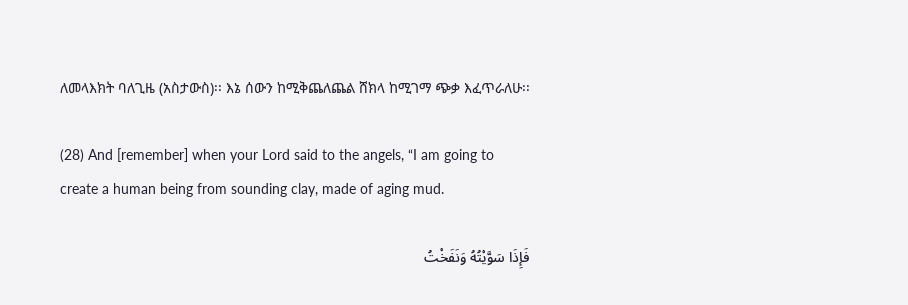ለመላእክት ባለጊዜ (አስታውስ)፡፡ እኔ ሰውን ከሚቅጨለጨል ሸክላ ከሚገማ ጭቃ እፈጥራለሁ፡፡

(28) And [remember] when your Lord said to the angels, “I am going to create a human being from sounding clay, made of aging mud.

فَإِذَا سَوَّيْتُهُ وَنَفَخْتُ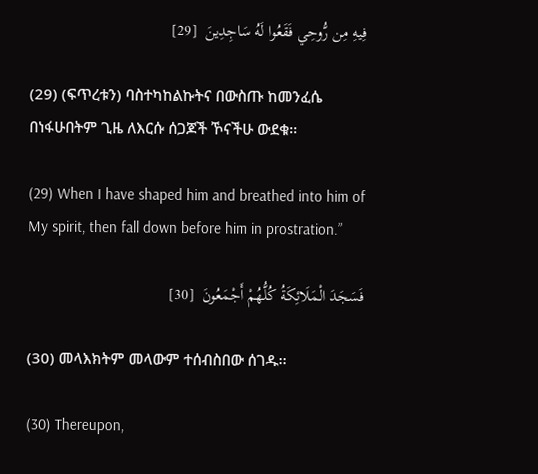فِيهِ مِن رُّوحِي فَقَعُوا لَهُ سَاجِدِينَ  [29]

(29) (ፍጥረቱን) ባስተካከልኩትና በውስጡ ከመንፈሴ በነፋሁበትም ጊዜ ለእርሱ ሰጋጆች ኾናችሁ ውደቁ፡፡

(29) When I have shaped him and breathed into him of My spirit, then fall down before him in prostration.”

فَسَجَدَ الْمَلَائِكَةُ كُلُّهُمْ أَجْمَعُونَ  [30]

(30) መላእክትም መላውም ተሰብስበው ሰገዱ፡፡

(30) Thereupon,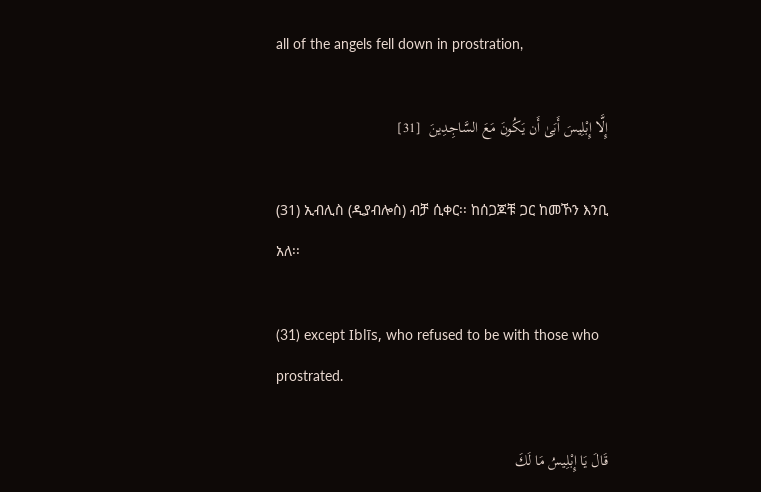all of the angels fell down in prostration,

إِلَّا إِبْلِيسَ أَبَىٰ أَن يَكُونَ مَعَ السَّاجِدِينَ  [31]

(31) ኢብሊስ (ዲያብሎስ) ብቻ ሲቀር፡፡ ከሰጋጆቹ ጋር ከመኾን እንቢ አለ፡፡

(31) except Iblīs, who refused to be with those who prostrated.

قَالَ يَا إِبْلِيسُ مَا لَكَ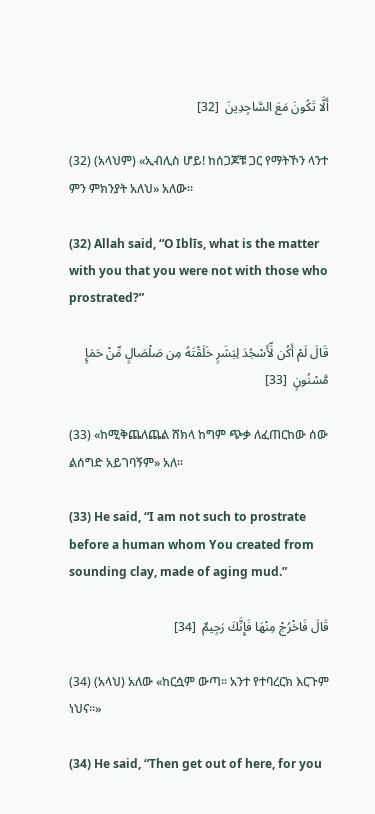أَلَّا تَكُونَ مَعَ السَّاجِدِينَ  [32]

(32) (አላህም) «ኢብሊስ ሆይ! ከሰጋጆቹ ጋር የማትኾን ላንተ ምን ምክንያት አለህ» አለው፡፡

(32) Allah said, “O Iblīs, what is the matter with you that you were not with those who prostrated?”

قَالَ لَمْ أَكُن لِّأَسْجُدَ لِبَشَرٍ خَلَقْتَهُ مِن صَلْصَالٍ مِّنْ حَمَإٍ مَّسْنُونٍ  [33]

(33) «ከሚቅጨለጨል ሸክላ ከግም ጭቃ ለፈጠርከው ሰው ልሰግድ አይገባኝም» አለ፡፡

(33) He said, “I am not such to prostrate before a human whom You created from sounding clay, made of aging mud.”

قَالَ فَاخْرُجْ مِنْهَا فَإِنَّكَ رَجِيمٌ  [34]

(34) (አላህ) አለው «ከርሷም ውጣ፡፡ አንተ የተባረርክ እርጉም ነህና፡፡»

(34) He said, “Then get out of here, for you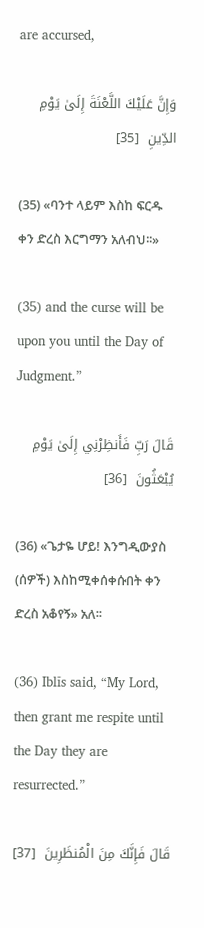are accursed,

وَإِنَّ عَلَيْكَ اللَّعْنَةَ إِلَىٰ يَوْمِ الدِّينِ  [35]

(35) «ባንተ ላይም እስከ ፍርዱ ቀን ድረስ እርግማን አለብህ፡፡»

(35) and the curse will be upon you until the Day of Judgment.”

قَالَ رَبِّ فَأَنظِرْنِي إِلَىٰ يَوْمِ يُبْعَثُونَ  [36]

(36) «ጌታዬ ሆይ! እንግዲውያስ (ሰዎች) እስከሚቀሰቀሱበት ቀን ድረስ አቆየኝ» አለ፡፡

(36) Iblīs said, “My Lord, then grant me respite until the Day they are resurrected.”

قَالَ فَإِنَّكَ مِنَ الْمُنظَرِينَ  [37]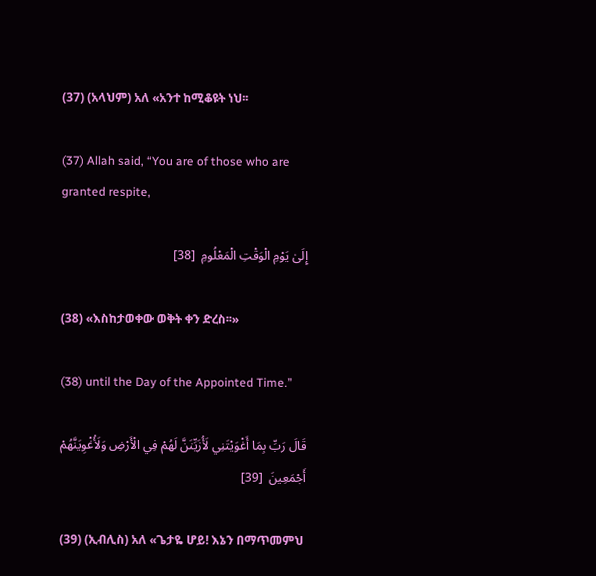(37) (አላህም) አለ «አንተ ከሚቆዩት ነህ፡፡

(37) Allah said, “You are of those who are granted respite,

إِلَىٰ يَوْمِ الْوَقْتِ الْمَعْلُومِ  [38]

(38) «እስከታወቀው ወቅት ቀን ድረስ፡፡»

(38) until the Day of the Appointed Time.”

قَالَ رَبِّ بِمَا أَغْوَيْتَنِي لَأُزَيِّنَنَّ لَهُمْ فِي الْأَرْضِ وَلَأُغْوِيَنَّهُمْ أَجْمَعِينَ  [39]

(39) (ኢብሊስ) አለ «ጌታዬ ሆይ! እኔን በማጥመምህ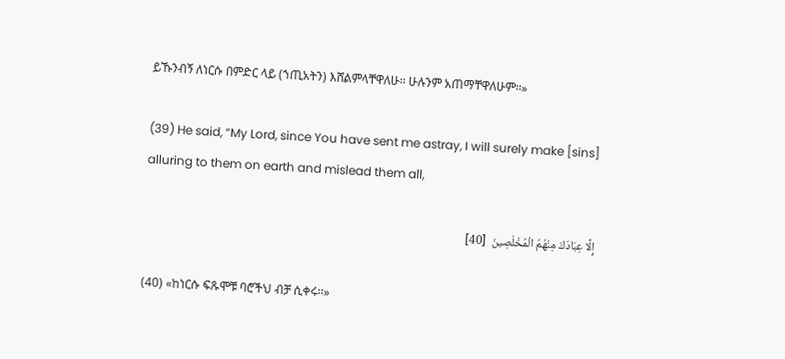ይኹንብኝ ለነርሱ በምድር ላይ (ኀጢአትን) እሸልምላቸዋለሁ፡፡ ሁሉንም አጠማቸዋለሁም፡፡»

(39) He said, “My Lord, since You have sent me astray, I will surely make [sins] alluring to them on earth and mislead them all,

إِلَّا عِبَادَكَ مِنْهُمُ الْمُخْلَصِينَ  [40]

(40) «ከነርሱ ፍጹሞቹ ባሮችህ ብቻ ሲቀሩ፡፡»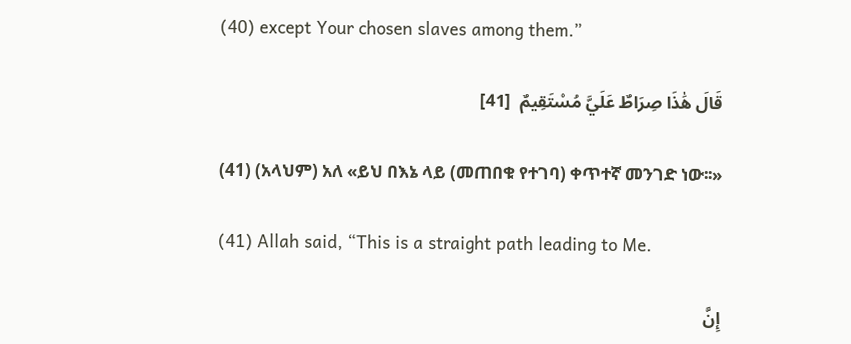(40) except Your chosen slaves among them.”

قَالَ هَٰذَا صِرَاطٌ عَلَيَّ مُسْتَقِيمٌ  [41]

(41) (አላህም) አለ «ይህ በእኔ ላይ (መጠበቁ የተገባ) ቀጥተኛ መንገድ ነው፡፡»

(41) Allah said, “This is a straight path leading to Me.

إِنَّ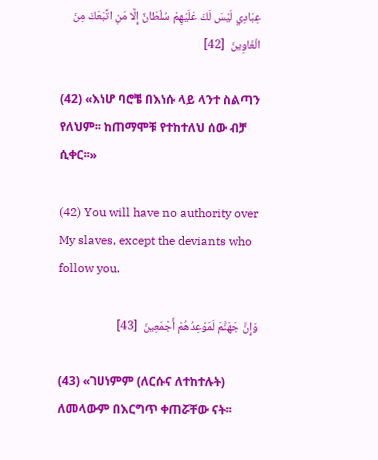عِبَادِي لَيْسَ لَكَ عَلَيْهِمْ سُلْطَانٌ إِلَّا مَنِ اتَّبَعَكَ مِنَ الْغَاوِينَ  [42]

(42) «እነሆ ባሮቼ በእነሱ ላይ ላንተ ስልጣን የለህም፡፡ ከጠማሞቹ የተከተለህ ሰው ብቻ ሲቀር፡፡»

(42) You will have no authority over My slaves, except the deviants who follow you.

وَإِنَّ جَهَنَّمَ لَمَوْعِدُهُمْ أَجْمَعِينَ  [43]

(43) «ገሀነምም (ለርሱና ለተከተሉት) ለመላውም በእርግጥ ቀጠሯቸው ናት፡፡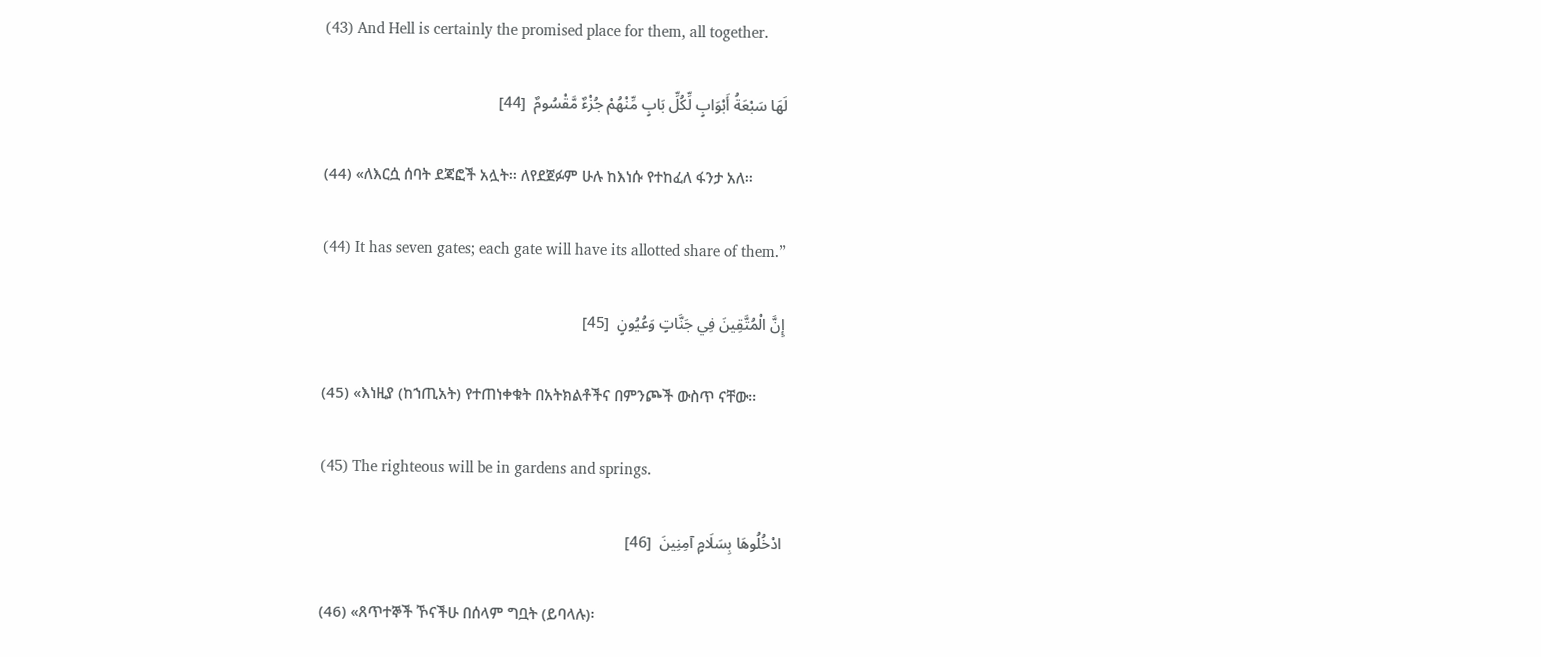(43) And Hell is certainly the promised place for them, all together.

لَهَا سَبْعَةُ أَبْوَابٍ لِّكُلِّ بَابٍ مِّنْهُمْ جُزْءٌ مَّقْسُومٌ  [44]

(44) «ለእርሷ ሰባት ደጃፎች አሏት፡፡ ለየደጀፉም ሁሉ ከእነሱ የተከፈለ ፋንታ አለ፡፡

(44) It has seven gates; each gate will have its allotted share of them.”

إِنَّ الْمُتَّقِينَ فِي جَنَّاتٍ وَعُيُونٍ  [45]

(45) «እነዚያ (ከኀጢአት) የተጠነቀቁት በአትክልቶችና በምንጮች ውስጥ ናቸው፡፡

(45) The righteous will be in gardens and springs.

ادْخُلُوهَا بِسَلَامٍ آمِنِينَ  [46]

(46) «ጸጥተኞች ኾናችሁ በሰላም ግቧት (ይባላሉ)፡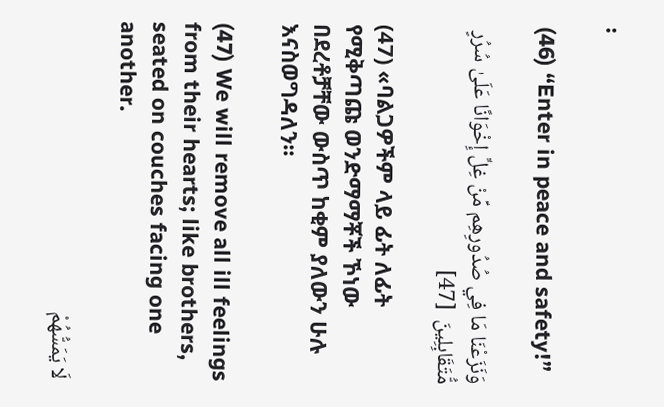፡

(46) “Enter in peace and safety!”

وَنَزَعْنَا مَا فِي صُدُورِهِم مِّنْ غِلٍّ إِخْوَانًا عَلَىٰ سُرُرٍ مُّتَقَابِلِينَ  [47]

(47) «ባልጋዎችም ላይ ፊት ለፊት የሚቅጣጩ ወንድማማቾች ኾነው በደረቶቻቸው ውስጥ ከቂም ያለውን ሁሉ እናስወግዳለን፡፡

(47) We will remove all ill feelings from their hearts; like brothers, seated on couches facing one another.

لَا يَمَسُّهُمْ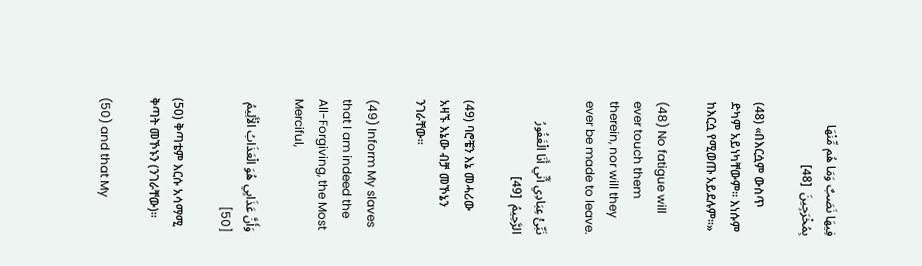فِيهَا نَصَبٌ وَمَا هُم مِّنْهَا بِمُخْرَجِينَ  [48]

(48) «በእርሷም ውስጥ ድካም አይነካቸውም፡፡ እነሱም ከእርሷ የሚወጡ አይደሉም፡፡»

(48) No fatigue will ever touch them therein, nor will they ever be made to leave.

نَبِّئْ عِبَادِي أَنِّي أَنَا الْغَفُورُ الرَّحِيمُ  [49]

(49) ባሮቼን እኔ መሓሪው አዛኙ እኔው ብቻ መኾኔን ንገራቸው፡፡

(49) Inform My slaves that I am indeed the All-Forgiving, the Most Merciful,

وَأَنَّ عَذَابِي هُوَ الْعَذَابُ الْأَلِيمُ  [50]

(50) ቅጣቴም እርሱ አሳማሚ ቅጣት መኾኑን (ንገራቸው)፡፡

(50) and that My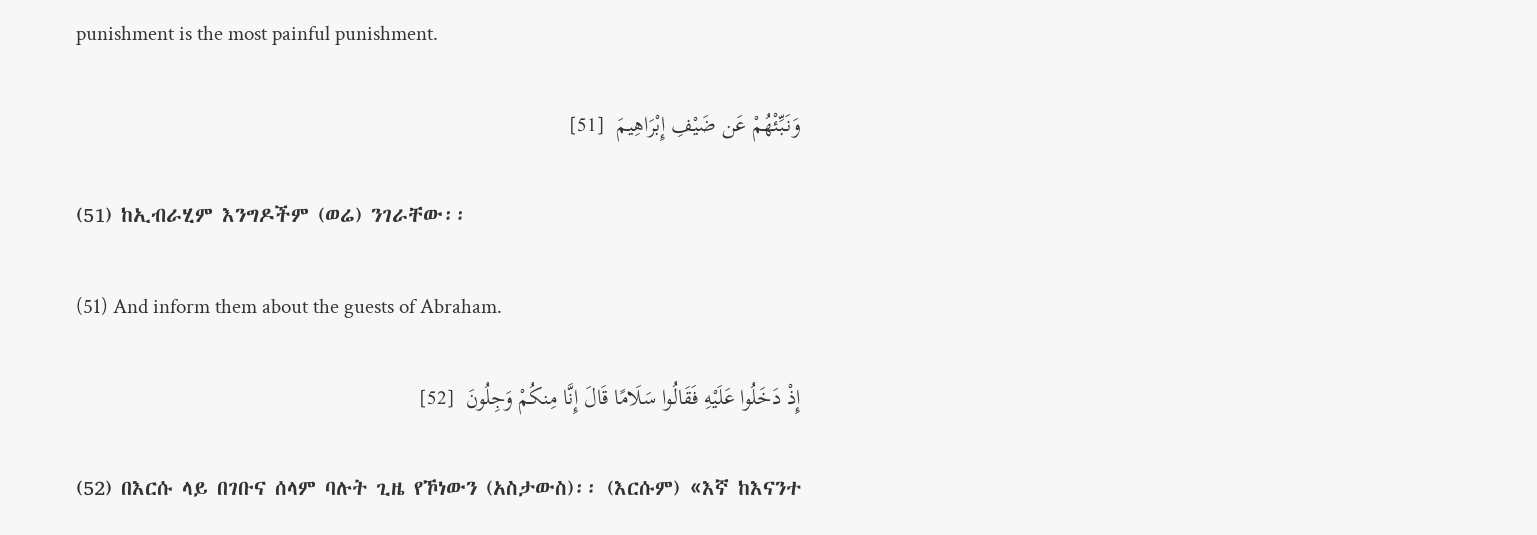punishment is the most painful punishment.

وَنَبِّئْهُمْ عَن ضَيْفِ إِبْرَاهِيمَ  [51]

(51) ከኢብራሂም እንግዶችም (ወሬ) ንገራቸው፡፡

(51) And inform them about the guests of Abraham.

إِذْ دَخَلُوا عَلَيْهِ فَقَالُوا سَلَامًا قَالَ إِنَّا مِنكُمْ وَجِلُونَ  [52]

(52) በእርሱ ላይ በገቡና ሰላም ባሉት ጊዜ የኾነውን (አስታውስ)፡፡ (እርሱም) «እኛ ከእናንተ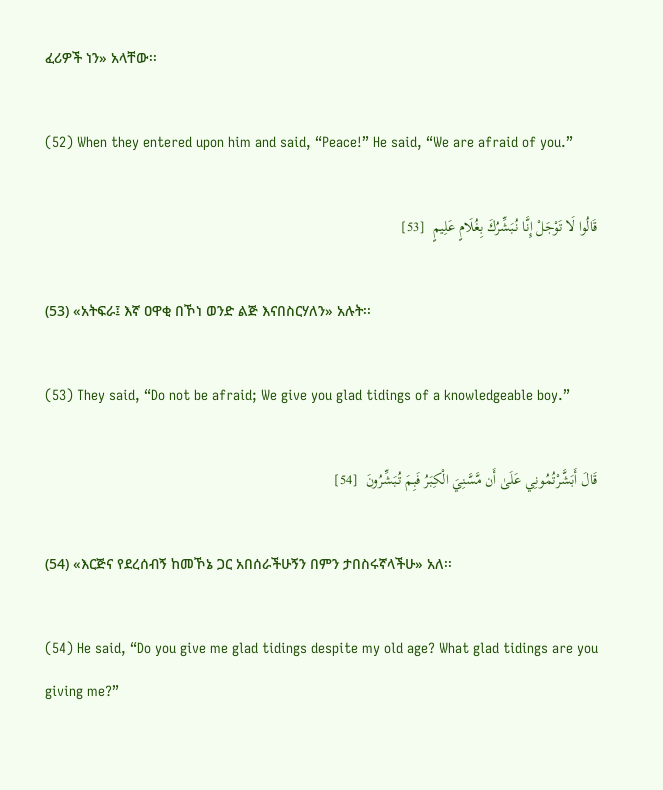ፈሪዎች ነን» አላቸው፡፡

(52) When they entered upon him and said, “Peace!” He said, “We are afraid of you.”

قَالُوا لَا تَوْجَلْ إِنَّا نُبَشِّرُكَ بِغُلَامٍ عَلِيمٍ  [53]

(53) «አትፍራ፤ እኛ ዐዋቂ በኾነ ወንድ ልጅ እናበስርሃለን» አሉት፡፡

(53) They said, “Do not be afraid; We give you glad tidings of a knowledgeable boy.”

قَالَ أَبَشَّرْتُمُونِي عَلَىٰ أَن مَّسَّنِيَ الْكِبَرُ فَبِمَ تُبَشِّرُونَ  [54]

(54) «እርጅና የደረሰብኝ ከመኾኔ ጋር አበሰራችሁኝን በምን ታበስሩኛላችሁ» አለ፡፡

(54) He said, “Do you give me glad tidings despite my old age? What glad tidings are you giving me?”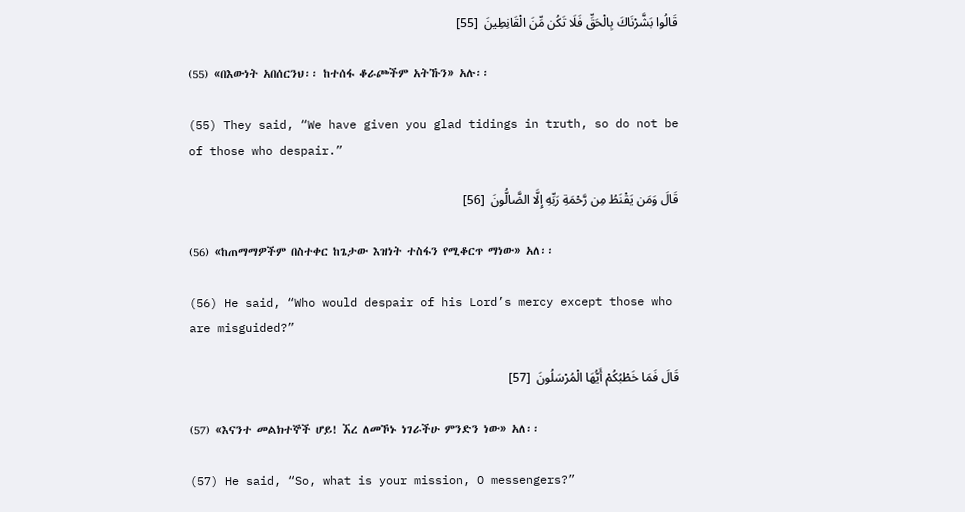قَالُوا بَشَّرْنَاكَ بِالْحَقِّ فَلَا تَكُن مِّنَ الْقَانِطِينَ  [55]

(55) «በእውነት አበሰርንህ፡፡ ከተሰፋ ቆራጮችም አትኹን» አሉ፡፡

(55) They said, “We have given you glad tidings in truth, so do not be of those who despair.”

قَالَ وَمَن يَقْنَطُ مِن رَّحْمَةِ رَبِّهِ إِلَّا الضَّالُّونَ  [56]

(56) «ከጠማማዎችም በስተቀር ከጌታው እዝነት ተስፋን የሚቆርጥ ማነው» አለ፡፡

(56) He said, “Who would despair of his Lord’s mercy except those who are misguided?”

قَالَ فَمَا خَطْبُكُمْ أَيُّهَا الْمُرْسَلُونَ  [57]

(57) «እናንተ መልክተኞች ሆይ! ኧረ ለመኾኑ ነገራችሁ ምንድን ነው» አለ፡፡

(57) He said, “So, what is your mission, O messengers?”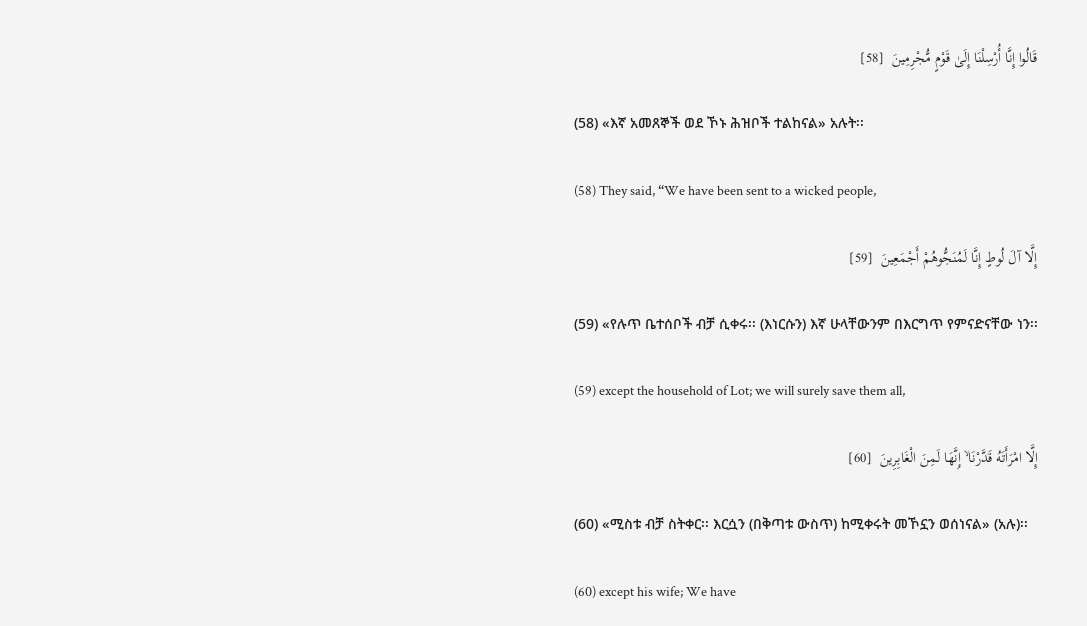قَالُوا إِنَّا أُرْسِلْنَا إِلَىٰ قَوْمٍ مُّجْرِمِينَ  [58]

(58) «እኛ አመጸኞች ወደ ኾኑ ሕዝቦች ተልከናል» አሉት፡፡

(58) They said, “We have been sent to a wicked people,

إِلَّا آلَ لُوطٍ إِنَّا لَمُنَجُّوهُمْ أَجْمَعِينَ  [59]

(59) «የሉጥ ቤተሰቦች ብቻ ሲቀሩ፡፡ (እነርሱን) እኛ ሁላቸውንም በእርግጥ የምናድናቸው ነን፡፡

(59) except the household of Lot; we will surely save them all,

إِلَّا امْرَأَتَهُ قَدَّرْنَا ۙ إِنَّهَا لَمِنَ الْغَابِرِينَ  [60]

(60) «ሚስቱ ብቻ ስትቀር፡፡ እርሷን (በቅጣቱ ውስጥ) ከሚቀሩት መኾኗን ወሰነናል» (አሉ)፡፡

(60) except his wife; We have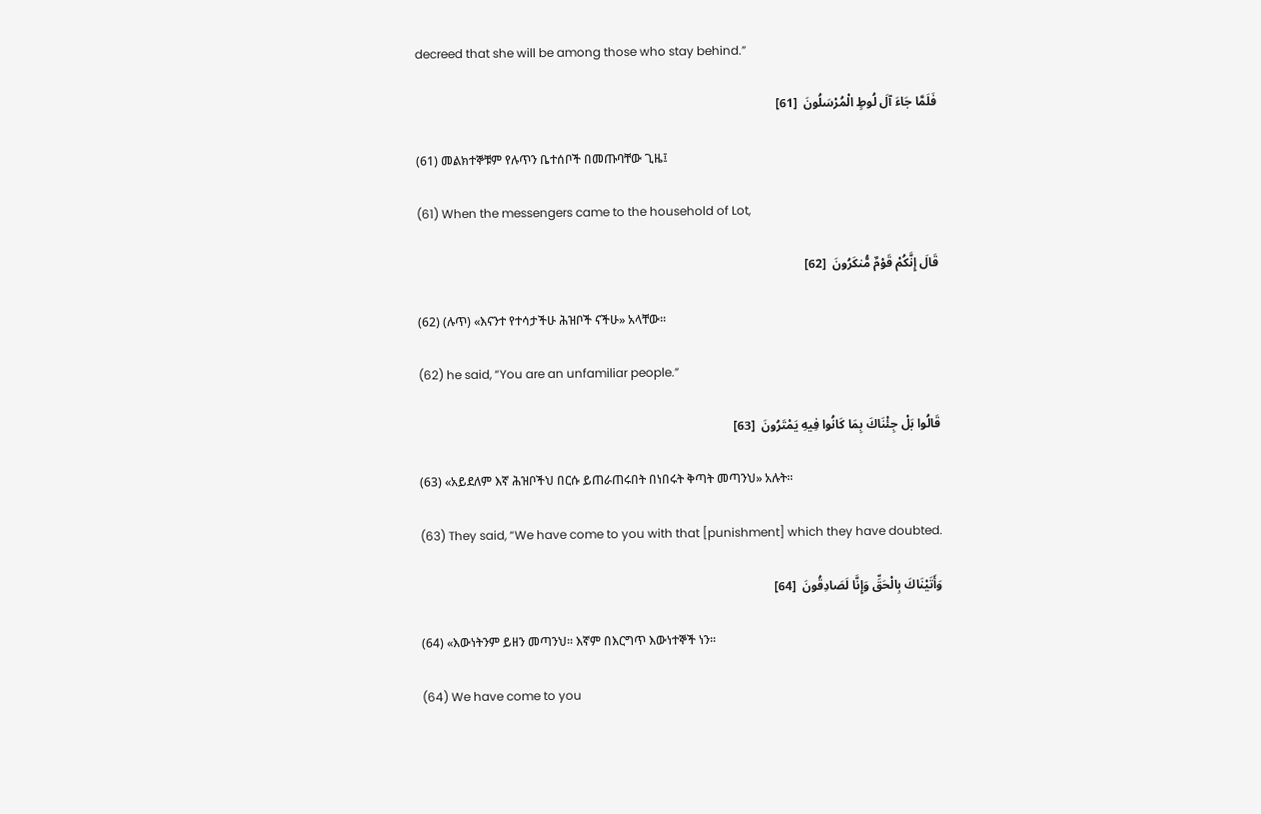decreed that she will be among those who stay behind.”

فَلَمَّا جَاءَ آلَ لُوطٍ الْمُرْسَلُونَ  [61]

(61) መልክተኞቹም የሉጥን ቤተሰቦች በመጡባቸው ጊዜ፤

(61) When the messengers came to the household of Lot,

قَالَ إِنَّكُمْ قَوْمٌ مُّنكَرُونَ  [62]

(62) (ሉጥ) «እናንተ የተሳታችሁ ሕዝቦች ናችሁ» አላቸው፡፡

(62) he said, “You are an unfamiliar people.”

قَالُوا بَلْ جِئْنَاكَ بِمَا كَانُوا فِيهِ يَمْتَرُونَ  [63]

(63) «አይደለም እኛ ሕዝቦችህ በርሱ ይጠራጠሩበት በነበሩት ቅጣት መጣንህ» አሉት፡፡

(63) They said, “We have come to you with that [punishment] which they have doubted.

وَأَتَيْنَاكَ بِالْحَقِّ وَإِنَّا لَصَادِقُونَ  [64]

(64) «እውነትንም ይዘን መጣንህ፡፡ እኛም በእርግጥ እውነተኞች ነን፡፡

(64) We have come to you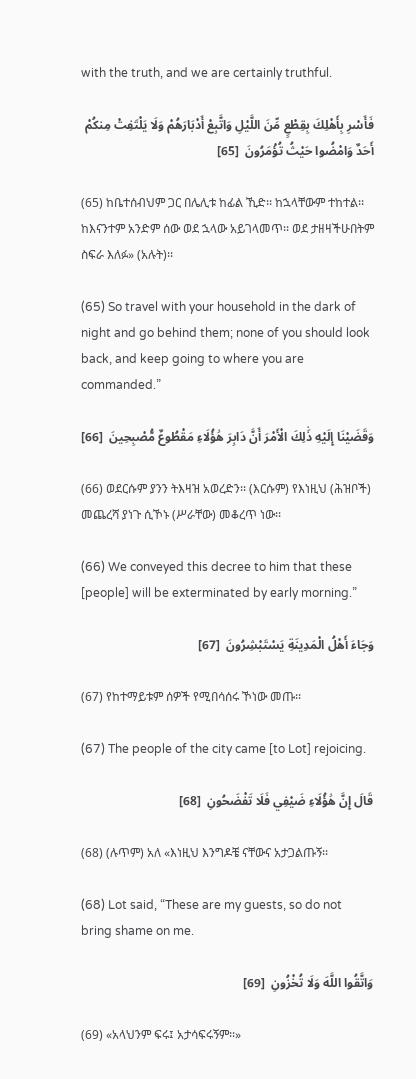with the truth, and we are certainly truthful.

فَأَسْرِ بِأَهْلِكَ بِقِطْعٍ مِّنَ اللَّيْلِ وَاتَّبِعْ أَدْبَارَهُمْ وَلَا يَلْتَفِتْ مِنكُمْ أَحَدٌ وَامْضُوا حَيْثُ تُؤْمَرُونَ  [65]

(65) ከቤተሰብህም ጋር በሌሊቱ ከፊል ኺድ፡፡ ከኋላቸውም ተከተል፡፡ ከእናንተም አንድም ሰው ወደ ኋላው አይገላመጥ፡፡ ወደ ታዘዛችሁበትም ስፍራ እለፉ» (አሉት)፡፡

(65) So travel with your household in the dark of night and go behind them; none of you should look back, and keep going to where you are commanded.”

وَقَضَيْنَا إِلَيْهِ ذَٰلِكَ الْأَمْرَ أَنَّ دَابِرَ هَٰؤُلَاءِ مَقْطُوعٌ مُّصْبِحِينَ  [66]

(66) ወደርሱም ያንን ትእዛዝ አወረድን፡፡ (እርሱም) የእነዚህ (ሕዝቦች) መጨረሻ ያነጉ ሲኾኑ (ሥራቸው) መቆረጥ ነው፡፡

(66) We conveyed this decree to him that these [people] will be exterminated by early morning.”

وَجَاءَ أَهْلُ الْمَدِينَةِ يَسْتَبْشِرُونَ  [67]

(67) የከተማይቱም ሰዎች የሚበሳሰሩ ኾነው መጡ፡፡

(67) The people of the city came [to Lot] rejoicing.

قَالَ إِنَّ هَٰؤُلَاءِ ضَيْفِي فَلَا تَفْضَحُونِ  [68]

(68) (ሉጥም) አለ «እነዚህ እንግዶቼ ናቸውና አታጋልጡኝ፡፡

(68) Lot said, “These are my guests, so do not bring shame on me.

وَاتَّقُوا اللَّهَ وَلَا تُخْزُونِ  [69]

(69) «አላህንም ፍሩ፤ አታሳፍሩኝም፡፡»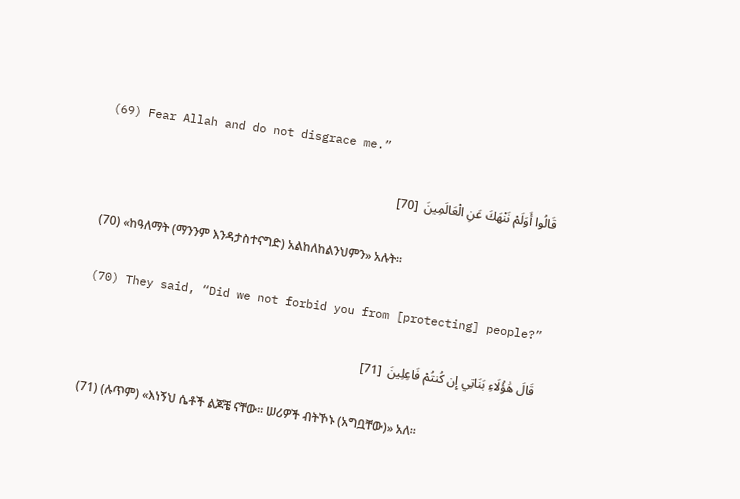(69) Fear Allah and do not disgrace me.”

قَالُوا أَوَلَمْ نَنْهَكَ عَنِ الْعَالَمِينَ  [70]

(70) «ከዓለማት (ማንንም እንዳታስተናግድ) አልከለከልንህምን» አሉት፡፡

(70) They said, “Did we not forbid you from [protecting] people?”

قَالَ هَٰؤُلَاءِ بَنَاتِي إِن كُنتُمْ فَاعِلِينَ  [71]

(71) (ሉጥም) «እነኝህ ሴቶች ልጆቼ ናቸው፡፡ ሠሪዎች ብትኾኑ (አግቧቸው)» አለ፡፡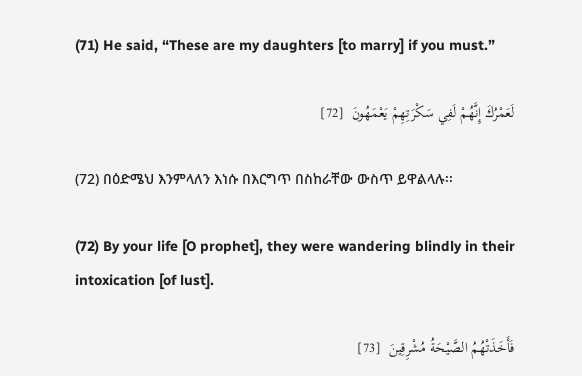(71) He said, “These are my daughters [to marry] if you must.”

لَعَمْرُكَ إِنَّهُمْ لَفِي سَكْرَتِهِمْ يَعْمَهُونَ  [72]

(72) በዕድሜህ እንምላለን እነሱ በእርግጥ በስከራቸው ውስጥ ይዋልላሉ፡፡

(72) By your life [O prophet], they were wandering blindly in their intoxication [of lust].

فَأَخَذَتْهُمُ الصَّيْحَةُ مُشْرِقِينَ  [73]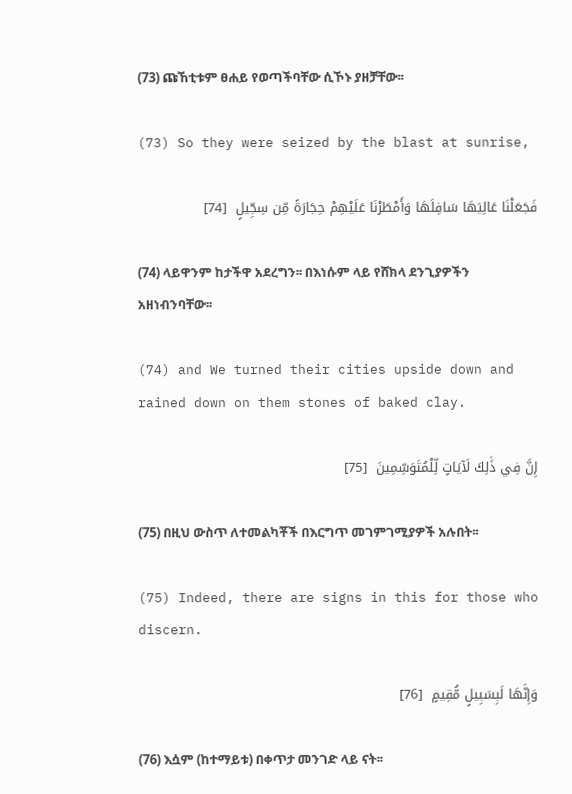(73) ጩኸቲቱም ፀሐይ የወጣችባቸው ሲኾኑ ያዘቻቸው፡፡

(73) So they were seized by the blast at sunrise,

فَجَعَلْنَا عَالِيَهَا سَافِلَهَا وَأَمْطَرْنَا عَلَيْهِمْ حِجَارَةً مِّن سِجِّيلٍ  [74]

(74) ላይዋንም ከታችዋ አደረግን፡፡ በእነሱም ላይ የሸክላ ደንጊያዎችን አዘነብንባቸው፡፡

(74) and We turned their cities upside down and rained down on them stones of baked clay.

إِنَّ فِي ذَٰلِكَ لَآيَاتٍ لِّلْمُتَوَسِّمِينَ  [75]

(75) በዚህ ውስጥ ለተመልካቾች በእርግጥ መገምገሚያዎች አሉበት፡፡

(75) Indeed, there are signs in this for those who discern.

وَإِنَّهَا لَبِسَبِيلٍ مُّقِيمٍ  [76]

(76) እሷም (ከተማይቱ) በቀጥታ መንገድ ላይ ናት፡፡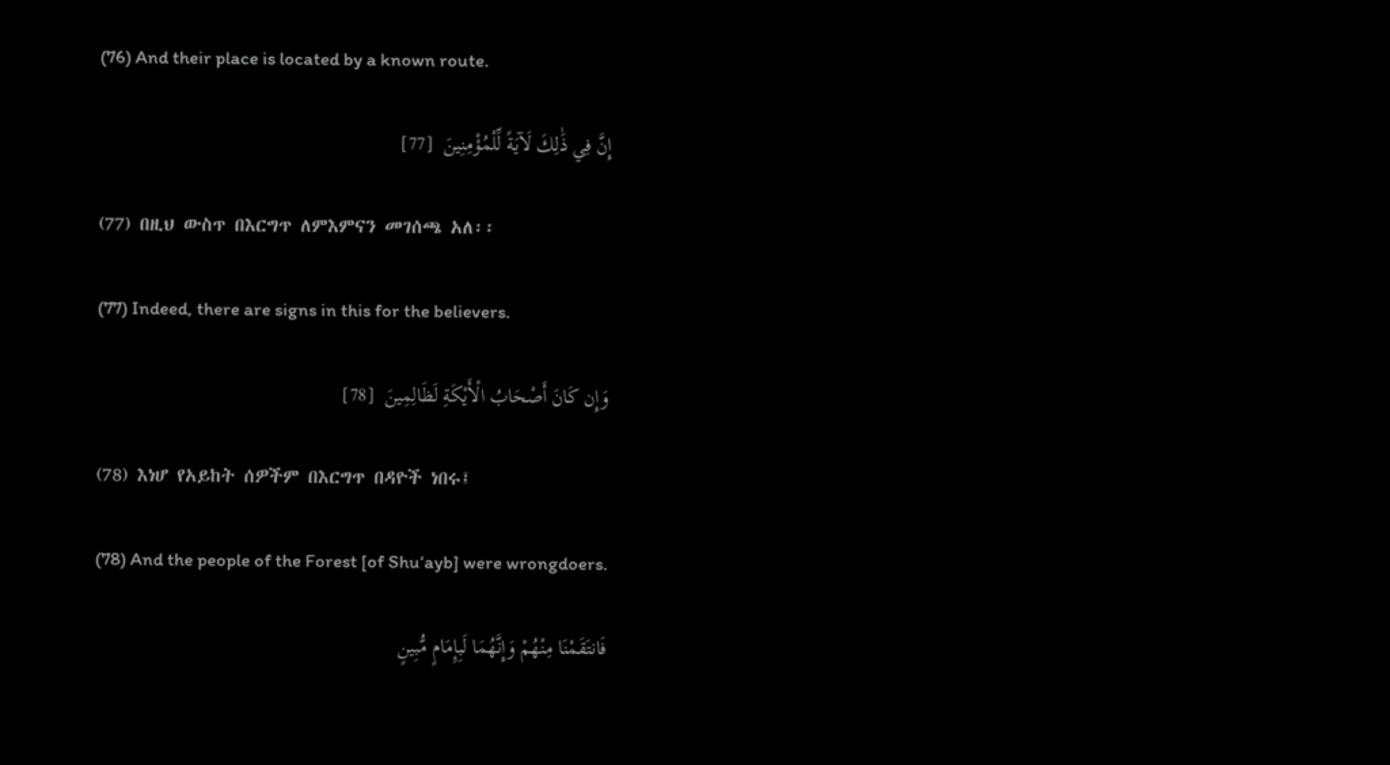(76) And their place is located by a known route.

إِنَّ فِي ذَٰلِكَ لَآيَةً لِّلْمُؤْمِنِينَ  [77]

(77) በዚህ ውስጥ በእርግጥ ለምእምናን መገሰጫ አለ፡፡

(77) Indeed, there are signs in this for the believers.

وَإِن كَانَ أَصْحَابُ الْأَيْكَةِ لَظَالِمِينَ  [78]

(78) እነሆ የአይከት ሰዎችም በእርግጥ በዳዮች ነበሩ፤

(78) And the people of the Forest [of Shu‘ayb] were wrongdoers.

فَانتَقَمْنَا مِنْهُمْ وَإِنَّهُمَا لَبِإِمَامٍ مُّبِينٍ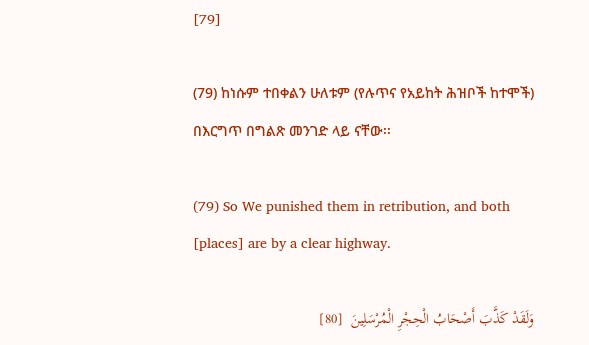[79]

(79) ከነሱም ተበቀልን ሁለቱም (የሉጥና የአይከት ሕዝቦች ከተሞች) በእርግጥ በግልጽ መንገድ ላይ ናቸው፡፡

(79) So We punished them in retribution, and both [places] are by a clear highway.

وَلَقَدْ كَذَّبَ أَصْحَابُ الْحِجْرِ الْمُرْسَلِينَ  [80]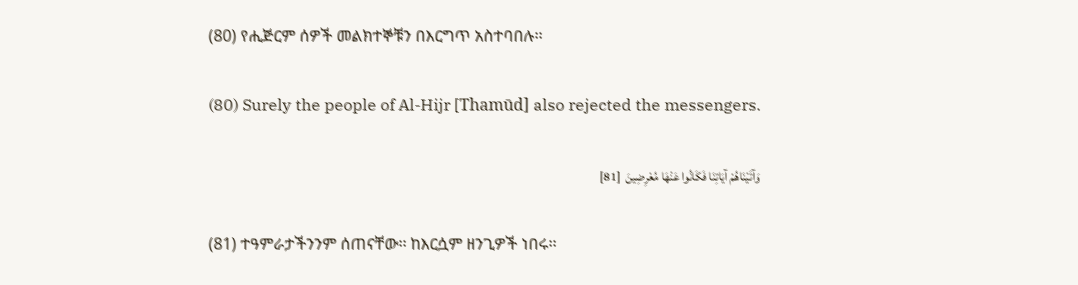(80) የሒጅርም ሰዎች መልክተኞቹን በእርግጥ አስተባበሉ፡፡

(80) Surely the people of Al-Hijr [Thamūd] also rejected the messengers.

وَآتَيْنَاهُمْ آيَاتِنَا فَكَانُوا عَنْهَا مُعْرِضِينَ  [81]

(81) ተዓምራታችንንም ሰጠናቸው፡፡ ከእርሷም ዘንጊዎች ነበሩ፡፡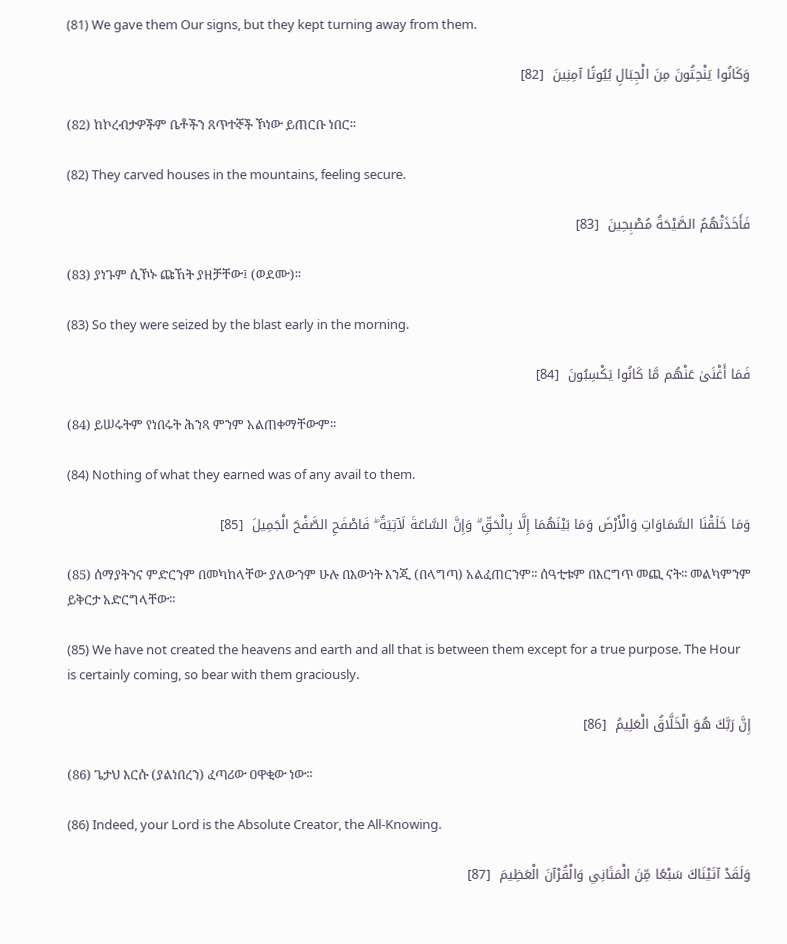(81) We gave them Our signs, but they kept turning away from them.

وَكَانُوا يَنْحِتُونَ مِنَ الْجِبَالِ بُيُوتًا آمِنِينَ  [82]

(82) ከኮረብታዎችም ቤቶችን ጸጥተኞች ኾነው ይጠርቡ ነበር፡፡

(82) They carved houses in the mountains, feeling secure.

فَأَخَذَتْهُمُ الصَّيْحَةُ مُصْبِحِينَ  [83]

(83) ያነጉም ሲኾኑ ጩኸት ያዘቻቸው፤ (ወደሙ)፡፡

(83) So they were seized by the blast early in the morning.

فَمَا أَغْنَىٰ عَنْهُم مَّا كَانُوا يَكْسِبُونَ  [84]

(84) ይሠሩትም የነበሩት ሕንጻ ምንም አልጠቀማቸውም፡፡

(84) Nothing of what they earned was of any avail to them.

وَمَا خَلَقْنَا السَّمَاوَاتِ وَالْأَرْضَ وَمَا بَيْنَهُمَا إِلَّا بِالْحَقِّ ۗ وَإِنَّ السَّاعَةَ لَآتِيَةٌ ۖ فَاصْفَحِ الصَّفْحَ الْجَمِيلَ  [85]

(85) ሰማያትንና ምድርንም በመካከላቸው ያለውንም ሁሉ በእውነት እንጂ (በላግጣ) አልፈጠርንም፡፡ ሰዓቲቱም በእርግጥ መጪ ናት፡፡ መልካምንም ይቅርታ አድርግላቸው፡፡

(85) We have not created the heavens and earth and all that is between them except for a true purpose. The Hour is certainly coming, so bear with them graciously.

إِنَّ رَبَّكَ هُوَ الْخَلَّاقُ الْعَلِيمُ  [86]

(86) ጌታህ እርሱ (ያልነበረን) ፈጣሪው ዐዋቂው ነው፡፡

(86) Indeed, your Lord is the Absolute Creator, the All-Knowing.

وَلَقَدْ آتَيْنَاكَ سَبْعًا مِّنَ الْمَثَانِي وَالْقُرْآنَ الْعَظِيمَ  [87]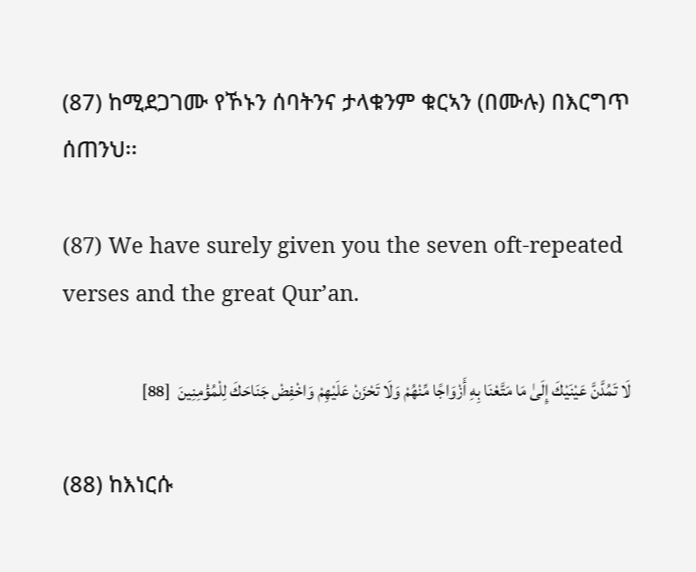(87) ከሚደጋገሙ የኾኑን ሰባትንና ታላቁንም ቁርኣን (በሙሉ) በእርግጥ ሰጠንህ፡፡

(87) We have surely given you the seven oft-repeated verses and the great Qur’an.

لَا تَمُدَّنَّ عَيْنَيْكَ إِلَىٰ مَا مَتَّعْنَا بِهِ أَزْوَاجًا مِّنْهُمْ وَلَا تَحْزَنْ عَلَيْهِمْ وَاخْفِضْ جَنَاحَكَ لِلْمُؤْمِنِينَ  [88]

(88) ከእነርሱ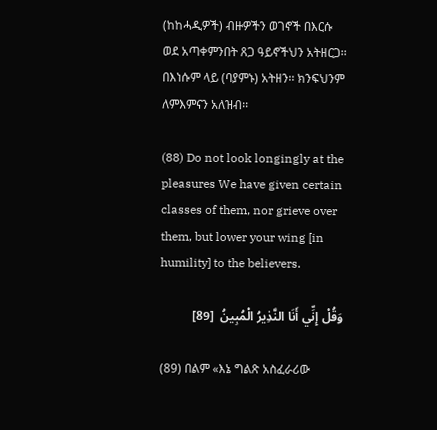(ከከሓዲዎች) ብዙዎችን ወገኖች በእርሱ ወደ አጣቀምንበት ጸጋ ዓይኖችህን አትዘርጋ፡፡ በእነሱም ላይ (ባያምኑ) አትዘን፡፡ ክንፍህንም ለምእምናን አለዝብ፡፡

(88) Do not look longingly at the pleasures We have given certain classes of them, nor grieve over them, but lower your wing [in humility] to the believers.

وَقُلْ إِنِّي أَنَا النَّذِيرُ الْمُبِينُ  [89]

(89) በልም «እኔ ግልጽ አስፈራሪው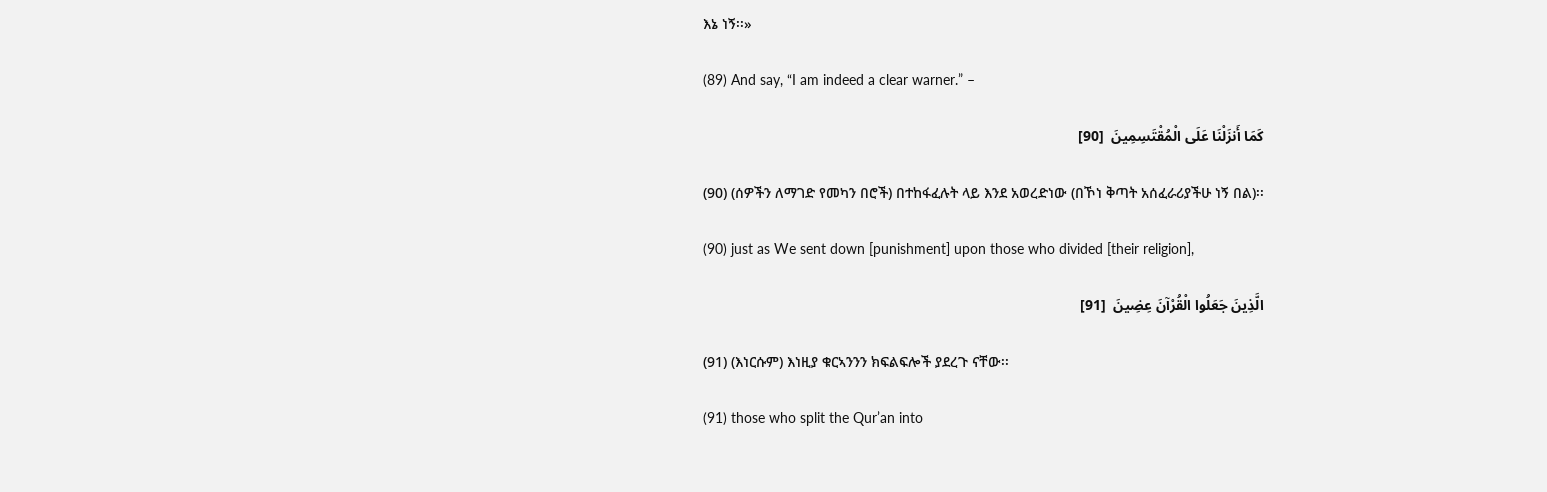እኔ ነኝ፡፡»

(89) And say, “I am indeed a clear warner.” –

كَمَا أَنزَلْنَا عَلَى الْمُقْتَسِمِينَ  [90]

(90) (ሰዎችን ለማገድ የመካን በሮች) በተከፋፈሉት ላይ እንደ አወረድነው (በኾነ ቅጣት አሰፈራሪያችሁ ነኝ በል)፡፡

(90) just as We sent down [punishment] upon those who divided [their religion],

الَّذِينَ جَعَلُوا الْقُرْآنَ عِضِينَ  [91]

(91) (እነርሱም) እነዚያ ቁርኣንንን ክፍልፍሎች ያደረጉ ናቸው፡፡

(91) those who split the Qur’an into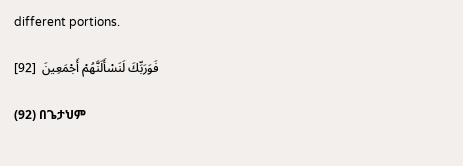different portions.

فَوَرَبِّكَ لَنَسْأَلَنَّهُمْ أَجْمَعِينَ  [92]

(92) በጌታህም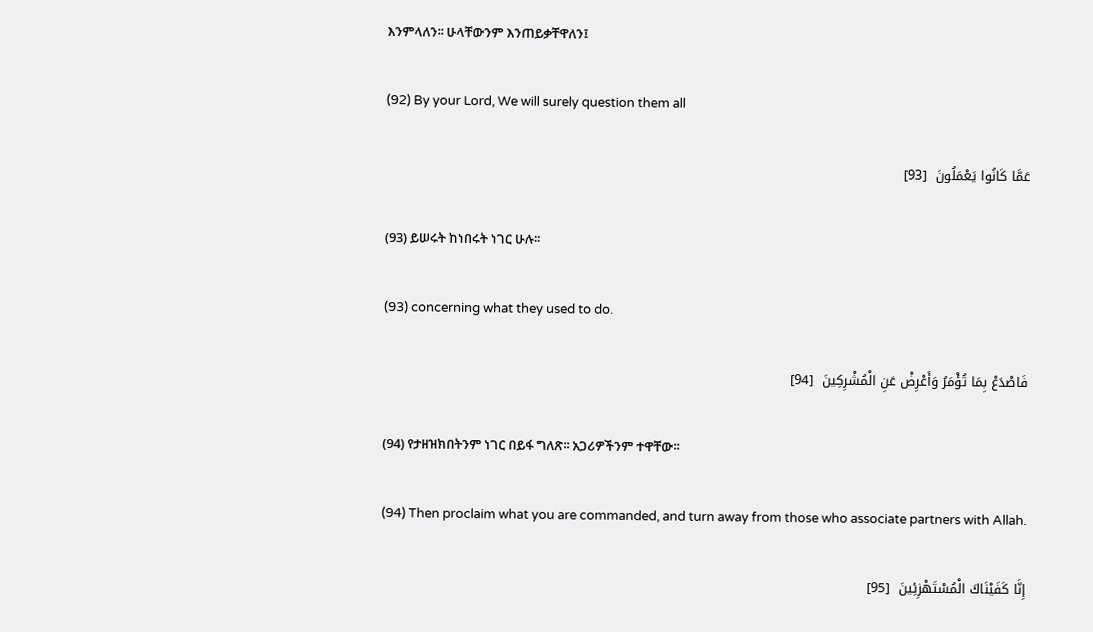እንምላለን፡፡ ሁላቸውንም እንጠይቃቸዋለን፤

(92) By your Lord, We will surely question them all

عَمَّا كَانُوا يَعْمَلُونَ  [93]

(93) ይሠሩት ከነበሩት ነገር ሁሉ፡፡

(93) concerning what they used to do.

فَاصْدَعْ بِمَا تُؤْمَرُ وَأَعْرِضْ عَنِ الْمُشْرِكِينَ  [94]

(94) የታዘዝክበትንም ነገር በይፋ ግለጽ፡፡ አጋሪዎችንም ተዋቸው፡፡

(94) Then proclaim what you are commanded, and turn away from those who associate partners with Allah.

إِنَّا كَفَيْنَاكَ الْمُسْتَهْزِئِينَ  [95]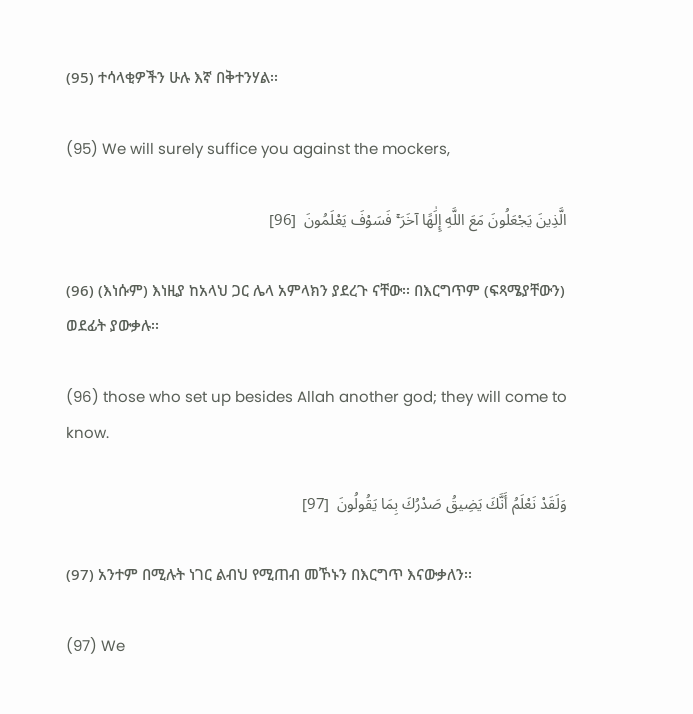(95) ተሳላቂዎችን ሁሉ እኛ በቅተንሃል፡፡

(95) We will surely suffice you against the mockers,

الَّذِينَ يَجْعَلُونَ مَعَ اللَّهِ إِلَٰهًا آخَرَ ۚ فَسَوْفَ يَعْلَمُونَ  [96]

(96) (እነሱም) እነዚያ ከአላህ ጋር ሌላ አምላክን ያደረጉ ናቸው፡፡ በእርግጥም (ፍጻሜያቸውን) ወደፊት ያውቃሉ፡፡

(96) those who set up besides Allah another god; they will come to know.

وَلَقَدْ نَعْلَمُ أَنَّكَ يَضِيقُ صَدْرُكَ بِمَا يَقُولُونَ  [97]

(97) አንተም በሚሉት ነገር ልብህ የሚጠብ መኾኑን በእርግጥ እናውቃለን፡፡

(97) We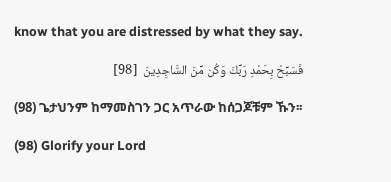know that you are distressed by what they say.

فَسَبِّحْ بِحَمْدِ رَبِّكَ وَكُن مِّنَ السَّاجِدِينَ  [98]

(98) ጌታህንም ከማመስገን ጋር አጥራው ከሰጋጆቹም ኹን፡፡

(98) Glorify your Lord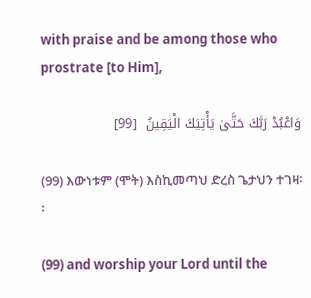with praise and be among those who prostrate [to Him],

وَاعْبُدْ رَبَّكَ حَتَّىٰ يَأْتِيَكَ الْيَقِينُ  [99]

(99) እውነቱም (ሞት) እስኪመጣህ ድረስ ጌታህን ተገዛ፡፡

(99) and worship your Lord until the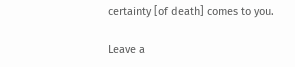certainty [of death] comes to you.

Leave a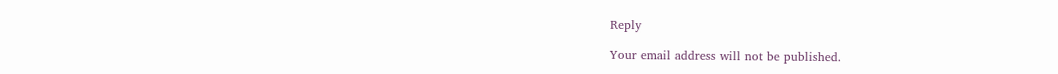Reply

Your email address will not be published.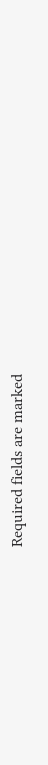Required fields are marked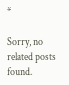*

Sorry, no related posts found.